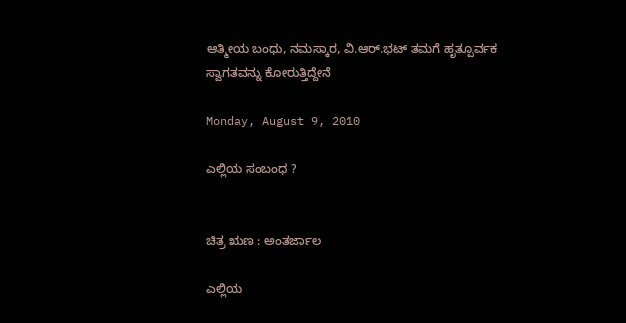ಆತ್ಮೀಯ ಬಂಧು, ನಮಸ್ಕಾರ, ವಿ.ಆರ್.ಭಟ್ ತಮಗೆ ಹೃತ್ಪೂರ್ವಕ ಸ್ವಾಗತವನ್ನು ಕೋರುತ್ತಿದ್ದೇನೆ

Monday, August 9, 2010

ಎಲ್ಲಿಯ ಸಂಬಂಧ ?


ಚಿತ್ರ ಋಣ : ಅಂತರ್ಜಾಲ

ಎಲ್ಲಿಯ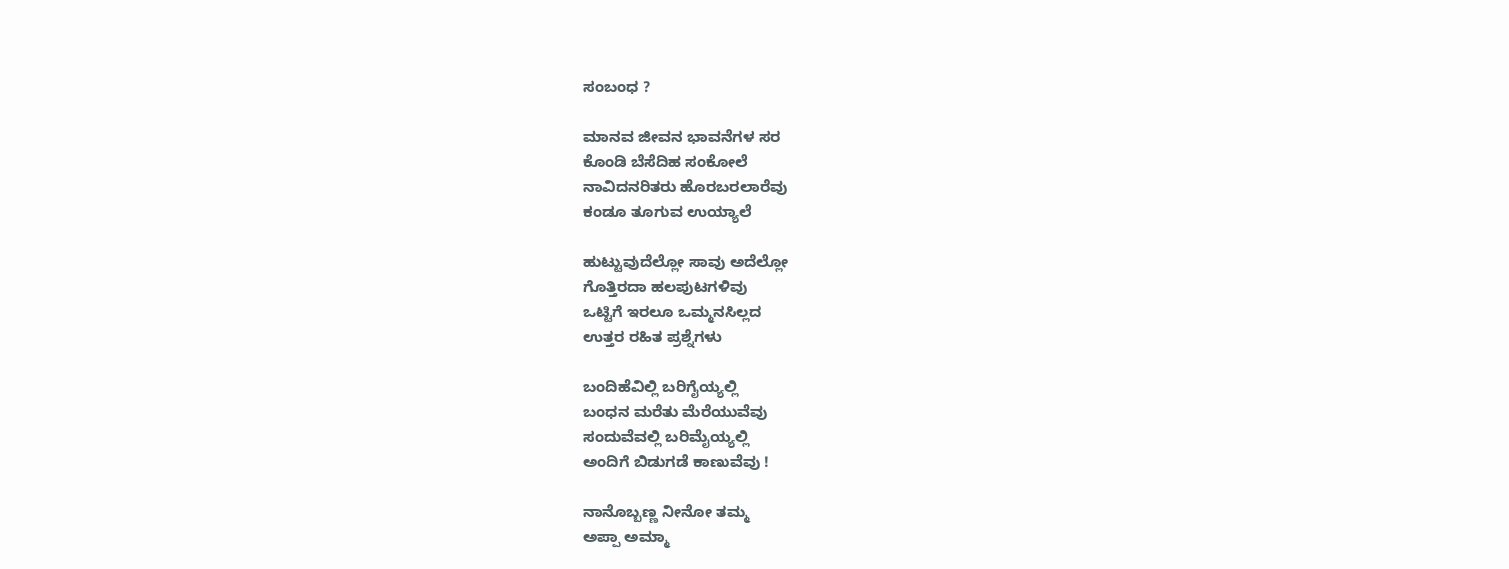ಸಂಬಂಧ ?

ಮಾನವ ಜೀವನ ಭಾವನೆಗಳ ಸರ
ಕೊಂಡಿ ಬೆಸೆದಿಹ ಸಂಕೋಲೆ
ನಾವಿದನರಿತರು ಹೊರಬರಲಾರೆವು
ಕಂಡೂ ತೂಗುವ ಉಯ್ಯಾಲೆ

ಹುಟ್ಟುವುದೆಲ್ಲೋ ಸಾವು ಅದೆಲ್ಲೋ
ಗೊತ್ತಿರದಾ ಹಲಪುಟಗಳಿವು
ಒಟ್ಟಿಗೆ ಇರಲೂ ಒಮ್ಮನಸಿಲ್ಲದ
ಉತ್ತರ ರಹಿತ ಪ್ರಶ್ನೆಗಳು

ಬಂದಿಹೆವಿಲ್ಲಿ ಬರಿಗೈಯ್ಯಲ್ಲಿ
ಬಂಧನ ಮರೆತು ಮೆರೆಯುವೆವು
ಸಂದುವೆವಲ್ಲಿ ಬರಿಮೈಯ್ಯಲ್ಲಿ
ಅಂದಿಗೆ ಬಿಡುಗಡೆ ಕಾಣುವೆವು !

ನಾನೊಬ್ಬಣ್ಣ ನೀನೋ ತಮ್ಮ
ಅಪ್ಪಾ ಅಮ್ಮಾ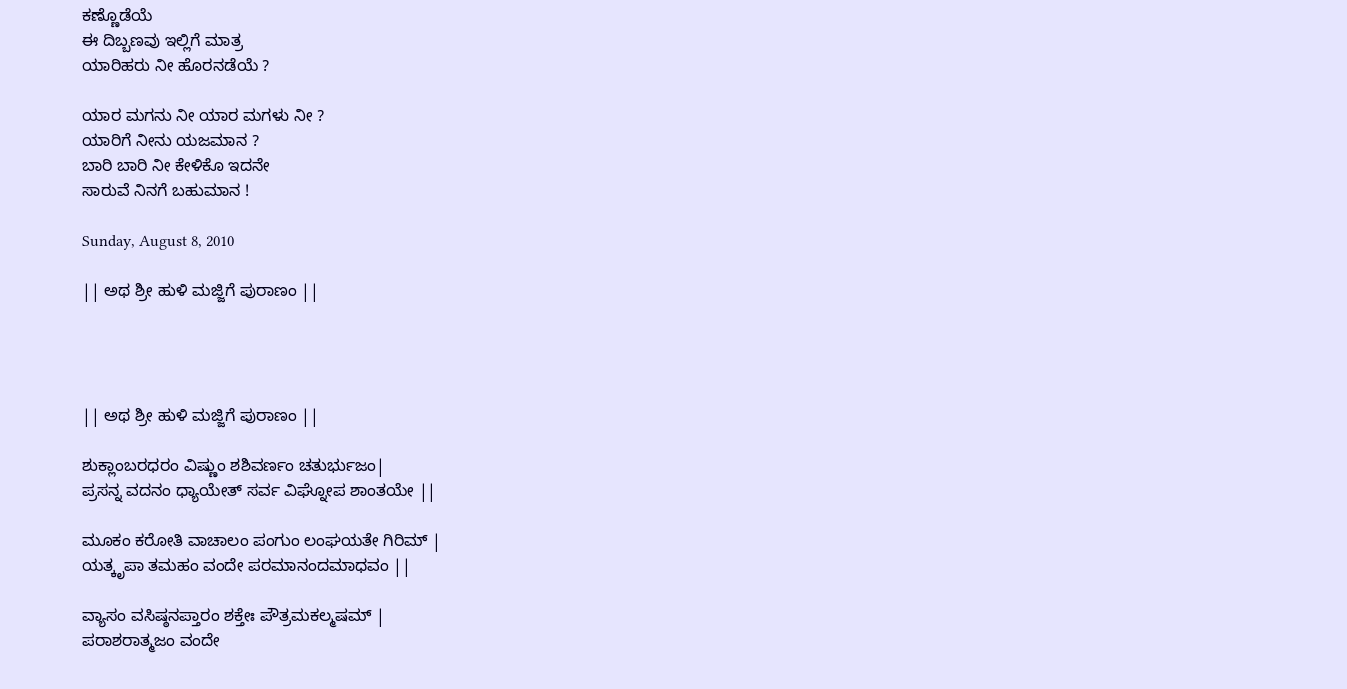ಕಣ್ಣೊಡೆಯೆ
ಈ ದಿಬ್ಬಣವು ಇಲ್ಲಿಗೆ ಮಾತ್ರ
ಯಾರಿಹರು ನೀ ಹೊರನಡೆಯೆ ?

ಯಾರ ಮಗನು ನೀ ಯಾರ ಮಗಳು ನೀ ?
ಯಾರಿಗೆ ನೀನು ಯಜಮಾನ ?
ಬಾರಿ ಬಾರಿ ನೀ ಕೇಳಿಕೊ ಇದನೇ
ಸಾರುವೆ ನಿನಗೆ ಬಹುಮಾನ !

Sunday, August 8, 2010

|| ಅಥ ಶ್ರೀ ಹುಳಿ ಮಜ್ಜಿಗೆ ಪುರಾಣಂ ||




|| ಅಥ ಶ್ರೀ ಹುಳಿ ಮಜ್ಜಿಗೆ ಪುರಾಣಂ ||

ಶುಕ್ಲಾಂಬರಧರಂ ವಿಷ್ಣುಂ ಶಶಿವರ್ಣಂ ಚತುರ್ಭುಜಂ|
ಪ್ರಸನ್ನ ವದನಂ ಧ್ಯಾಯೇತ್ ಸರ್ವ ವಿಘ್ನೋಪ ಶಾಂತಯೇ ||

ಮೂಕಂ ಕರೋತಿ ವಾಚಾಲಂ ಪಂಗುಂ ಲಂಘಯತೇ ಗಿರಿಮ್ |
ಯತ್ಕೃಪಾ ತಮಹಂ ವಂದೇ ಪರಮಾನಂದಮಾಧವಂ ||

ವ್ಯಾಸಂ ವಸಿಷ್ಠನಪ್ತಾರಂ ಶಕ್ತೇಃ ಪೌತ್ರಮಕಲ್ಮಷಮ್ |
ಪರಾಶರಾತ್ಮಜಂ ವಂದೇ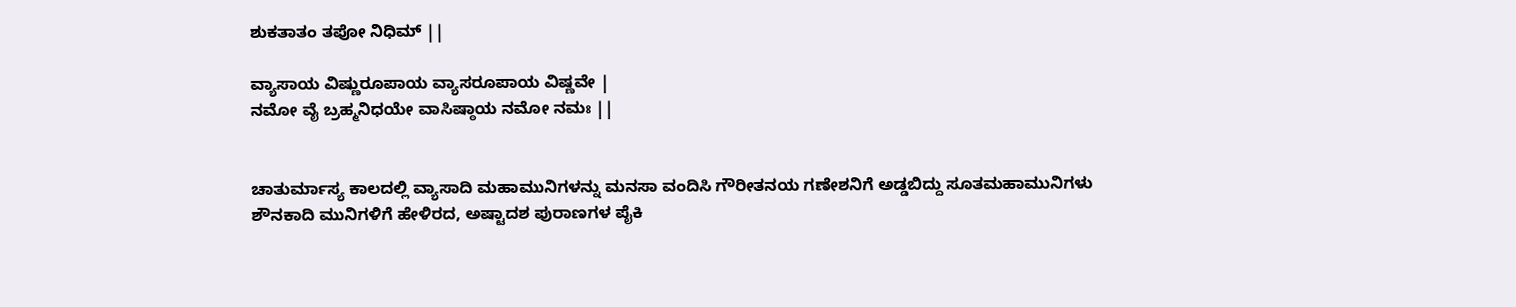ಶುಕತಾತಂ ತಪೋ ನಿಧಿಮ್ ||

ವ್ಯಾಸಾಯ ವಿಷ್ಣುರೂಪಾಯ ವ್ಯಾಸರೂಪಾಯ ವಿಷ್ಣವೇ |
ನಮೋ ವೈ ಬ್ರಹ್ಮನಿಧಯೇ ವಾಸಿಷ್ಠಾಯ ನಮೋ ನಮಃ ||


ಚಾತುರ್ಮಾಸ್ಯ ಕಾಲದಲ್ಲಿ ವ್ಯಾಸಾದಿ ಮಹಾಮುನಿಗಳನ್ನು ಮನಸಾ ವಂದಿಸಿ ಗೌರೀತನಯ ಗಣೇಶನಿಗೆ ಅಡ್ಡಬಿದ್ದು ಸೂತಮಹಾಮುನಿಗಳು ಶೌನಕಾದಿ ಮುನಿಗಳಿಗೆ ಹೇಳಿರದ, ಅಷ್ಟಾದಶ ಪುರಾಣಗಳ ಪೈಕಿ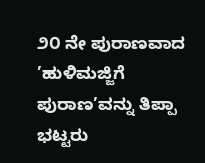೨೦ ನೇ ಪುರಾಣವಾದ ’ಹುಳಿಮಜ್ಜಿಗೆ ಪುರಾಣ’ವನ್ನು ತಿಪ್ಪಾ ಭಟ್ಟರು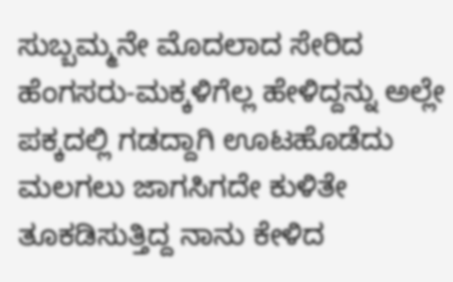ಸುಬ್ಬಮ್ಮನೇ ಮೊದಲಾದ ಸೇರಿದ ಹೆಂಗಸರು-ಮಕ್ಕಳಿಗೆಲ್ಲ ಹೇಳಿದ್ದನ್ನು ಅಲ್ಲೇ ಪಕ್ಕದಲ್ಲಿ ಗಡದ್ದಾಗಿ ಊಟಹೊಡೆದು ಮಲಗಲು ಜಾಗಸಿಗದೇ ಕುಳಿತೇ ತೂಕಡಿಸುತ್ತಿದ್ದ ನಾನು ಕೇಳಿದ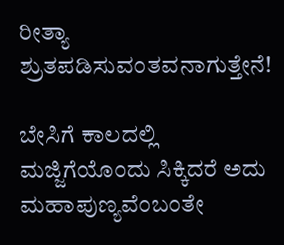ರೀತ್ಯಾ ಶ್ರುತಪಡಿಸುವಂತವನಾಗುತ್ತೇನೆ!

ಬೇಸಿಗೆ ಕಾಲದಲ್ಲಿ ಮಜ್ಜಿಗೆಯೊಂದು ಸಿಕ್ಕಿದರೆ ಅದು ಮಹಾಪುಣ್ಯವೆಂಬಂತೇ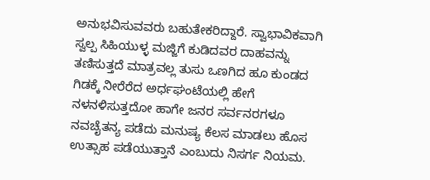ಅನುಭವಿಸುವವರು ಬಹುತೇಕರಿದ್ದಾರೆ. ಸ್ವಾಭಾವಿಕವಾಗಿ ಸ್ವಲ್ಪ ಸಿಹಿಯುಳ್ಳ ಮಜ್ಜಿಗೆ ಕುಡಿದವರ ದಾಹವನ್ನು ತಣಿಸುತ್ತದೆ ಮಾತ್ರವಲ್ಲ ತುಸು ಒಣಗಿದ ಹೂ ಕುಂಡದ ಗಿಡಕ್ಕೆ ನೀರೆರೆದ ಅರ್ಧಘಂಟೆಯಲ್ಲಿ ಹೇಗೆ ನಳನಳಿಸುತ್ತದೋ ಹಾಗೇ ಜನರ ಸರ್ವನರಗಳೂ ನವಚೈತನ್ಯ ಪಡೆದು ಮನುಷ್ಯ ಕೆಲಸ ಮಾಡಲು ಹೊಸ ಉತ್ಸಾಹ ಪಡೆಯುತ್ತಾನೆ ಎಂಬುದು ನಿಸರ್ಗ ನಿಯಮ.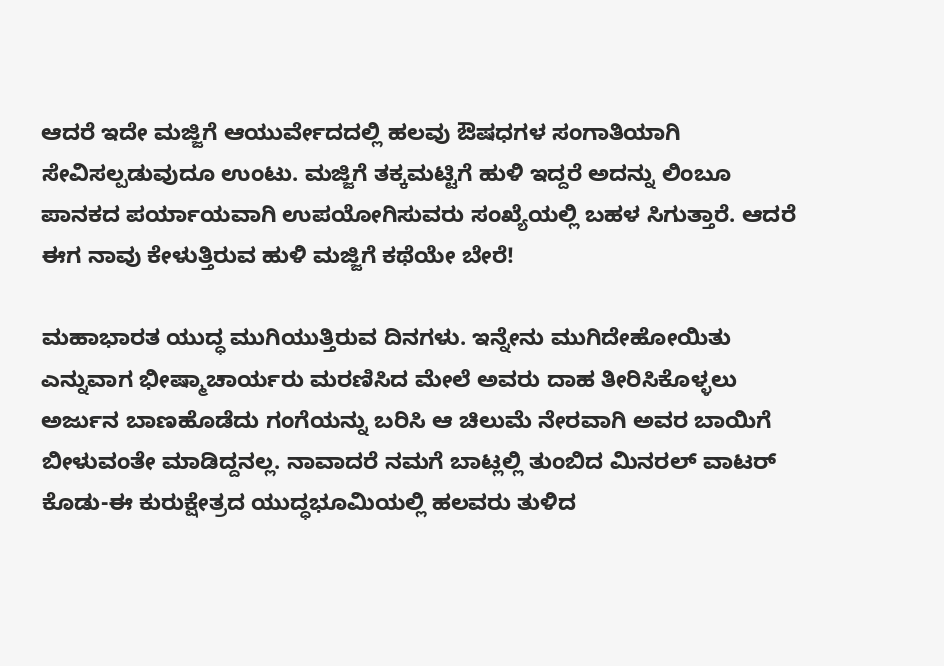ಆದರೆ ಇದೇ ಮಜ್ಜಿಗೆ ಆಯುರ್ವೇದದಲ್ಲಿ ಹಲವು ಔಷಧಗಳ ಸಂಗಾತಿಯಾಗಿ ಸೇವಿಸಲ್ಪಡುವುದೂ ಉಂಟು. ಮಜ್ಜಿಗೆ ತಕ್ಕಮಟ್ಟಿಗೆ ಹುಳಿ ಇದ್ದರೆ ಅದನ್ನು ಲಿಂಬೂ ಪಾನಕದ ಪರ್ಯಾಯವಾಗಿ ಉಪಯೋಗಿಸುವರು ಸಂಖ್ಯೆಯಲ್ಲಿ ಬಹಳ ಸಿಗುತ್ತಾರೆ. ಆದರೆ ಈಗ ನಾವು ಕೇಳುತ್ತಿರುವ ಹುಳಿ ಮಜ್ಜಿಗೆ ಕಥೆಯೇ ಬೇರೆ!

ಮಹಾಭಾರತ ಯುದ್ಧ ಮುಗಿಯುತ್ತಿರುವ ದಿನಗಳು. ಇನ್ನೇನು ಮುಗಿದೇಹೋಯಿತು ಎನ್ನುವಾಗ ಭೀಷ್ಮಾಚಾರ್ಯರು ಮರಣಿಸಿದ ಮೇಲೆ ಅವರು ದಾಹ ತೀರಿಸಿಕೊಳ್ಳಲು ಅರ್ಜುನ ಬಾಣಹೊಡೆದು ಗಂಗೆಯನ್ನು ಬರಿಸಿ ಆ ಚಿಲುಮೆ ನೇರವಾಗಿ ಅವರ ಬಾಯಿಗೆ ಬೀಳುವಂತೇ ಮಾಡಿದ್ದನಲ್ಲ. ನಾವಾದರೆ ನಮಗೆ ಬಾಟ್ಲಲ್ಲಿ ತುಂಬಿದ ಮಿನರಲ್ ವಾಟರ್ ಕೊಡು-ಈ ಕುರುಕ್ಷೇತ್ರದ ಯುದ್ಧಭೂಮಿಯಲ್ಲಿ ಹಲವರು ತುಳಿದ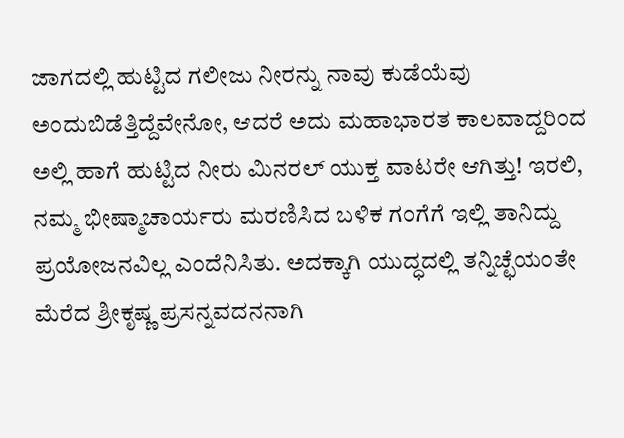ಜಾಗದಲ್ಲಿ ಹುಟ್ಟಿದ ಗಲೀಜು ನೀರನ್ನು ನಾವು ಕುಡೆಯೆವು ಅಂದುಬಿಡೆತ್ತಿದ್ದೆವೇನೋ, ಆದರೆ ಅದು ಮಹಾಭಾರತ ಕಾಲವಾದ್ದರಿಂದ ಅಲ್ಲಿ ಹಾಗೆ ಹುಟ್ಟಿದ ನೀರು ಮಿನರಲ್ ಯುಕ್ತ ವಾಟರೇ ಆಗಿತ್ತು! ಇರಲಿ, ನಮ್ಮ ಭೀಷ್ಮಾಚಾರ್ಯರು ಮರಣಿಸಿದ ಬಳಿಕ ಗಂಗೆಗೆ ಇಲ್ಲಿ ತಾನಿದ್ದು ಪ್ರಯೋಜನವಿಲ್ಲ ಎಂದೆನಿಸಿತು. ಅದಕ್ಕಾಗಿ ಯುದ್ಧದಲ್ಲಿ ತನ್ನಿಚ್ಛೆಯಂತೇ ಮೆರೆದ ಶ್ರೀಕೃಷ್ಣ ಪ್ರಸನ್ನವದನನಾಗಿ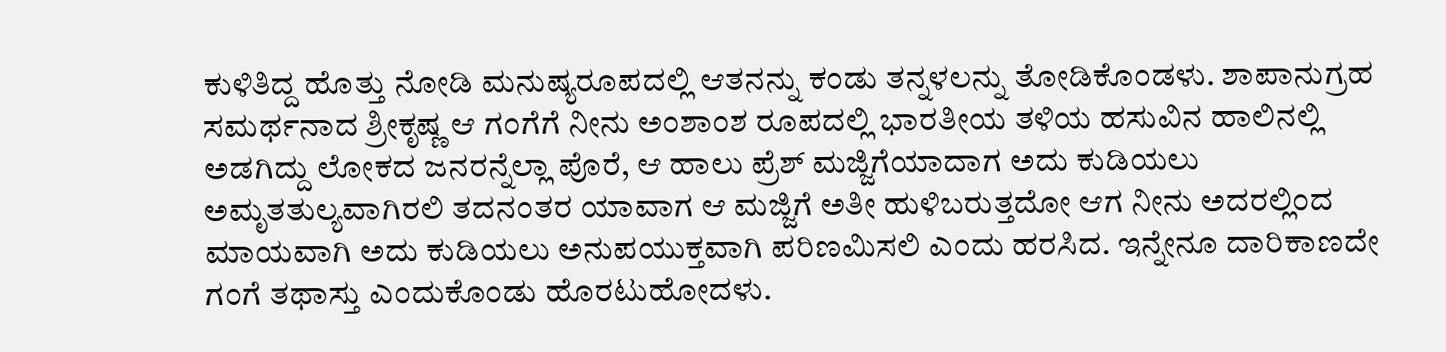ಕುಳಿತಿದ್ದ ಹೊತ್ತು ನೋಡಿ ಮನುಷ್ಯರೂಪದಲ್ಲಿ ಆತನನ್ನು ಕಂಡು ತನ್ನಳಲನ್ನು ತೋಡಿಕೊಂಡಳು. ಶಾಪಾನುಗ್ರಹ ಸಮರ್ಥನಾದ ಶ್ರೀಕೃಷ್ಣ ಆ ಗಂಗೆಗೆ ನೀನು ಅಂಶಾಂಶ ರೂಪದಲ್ಲಿ ಭಾರತೀಯ ತಳಿಯ ಹಸುವಿನ ಹಾಲಿನಲ್ಲಿ ಅಡಗಿದ್ದು ಲೋಕದ ಜನರನ್ನೆಲ್ಲಾ ಪೊರೆ, ಆ ಹಾಲು ಪ್ರೆಶ್ ಮಜ್ಜಿಗೆಯಾದಾಗ ಅದು ಕುಡಿಯಲು ಅಮೃತತುಲ್ಯವಾಗಿರಲಿ ತದನಂತರ ಯಾವಾಗ ಆ ಮಜ್ಜಿಗೆ ಅತೀ ಹುಳಿಬರುತ್ತದೋ ಆಗ ನೀನು ಅದರಲ್ಲಿಂದ ಮಾಯವಾಗಿ ಅದು ಕುಡಿಯಲು ಅನುಪಯುಕ್ತವಾಗಿ ಪರಿಣಮಿಸಲಿ ಎಂದು ಹರಸಿದ. ಇನ್ನೇನೂ ದಾರಿಕಾಣದೇ ಗಂಗೆ ತಥಾಸ್ತು ಎಂದುಕೊಂಡು ಹೊರಟುಹೋದಳು.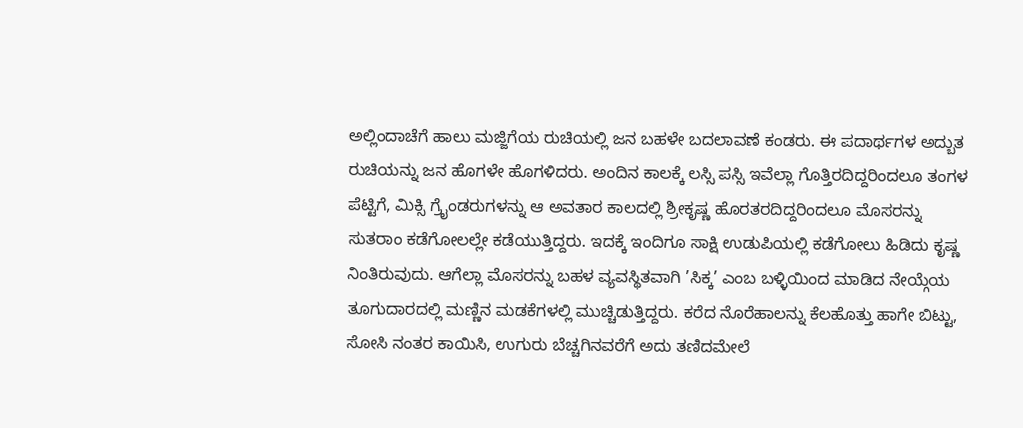ಅಲ್ಲಿಂದಾಚೆಗೆ ಹಾಲು ಮಜ್ಜಿಗೆಯ ರುಚಿಯಲ್ಲಿ ಜನ ಬಹಳೇ ಬದಲಾವಣೆ ಕಂಡರು. ಈ ಪದಾರ್ಥಗಳ ಅದ್ಬುತ ರುಚಿಯನ್ನು ಜನ ಹೊಗಳೇ ಹೊಗಳಿದರು. ಅಂದಿನ ಕಾಲಕ್ಕೆ ಲಸ್ಸಿ ಪಸ್ಸಿ ಇವೆಲ್ಲಾ ಗೊತ್ತಿರದಿದ್ದರಿಂದಲೂ ತಂಗಳ ಪೆಟ್ಟಿಗೆ, ಮಿಕ್ಸಿ ಗ್ರೈಂಡರುಗಳನ್ನು ಆ ಅವತಾರ ಕಾಲದಲ್ಲಿ ಶ್ರೀಕೃಷ್ಣ ಹೊರತರದಿದ್ದರಿಂದಲೂ ಮೊಸರನ್ನು ಸುತರಾಂ ಕಡೆಗೋಲಲ್ಲೇ ಕಡೆಯುತ್ತಿದ್ದರು. ಇದಕ್ಕೆ ಇಂದಿಗೂ ಸಾಕ್ಷಿ ಉಡುಪಿಯಲ್ಲಿ ಕಡೆಗೋಲು ಹಿಡಿದು ಕೃಷ್ಣ ನಿಂತಿರುವುದು. ಆಗೆಲ್ಲಾ ಮೊಸರನ್ನು ಬಹಳ ವ್ಯವಸ್ಥಿತವಾಗಿ ’ಸಿಕ್ಕ’ ಎಂಬ ಬಳ್ಳಿಯಿಂದ ಮಾಡಿದ ನೇಯ್ಗೆಯ ತೂಗುದಾರದಲ್ಲಿ ಮಣ್ಣಿನ ಮಡಕೆಗಳಲ್ಲಿ ಮುಚ್ಚಿಡುತ್ತಿದ್ದರು. ಕರೆದ ನೊರೆಹಾಲನ್ನು ಕೆಲಹೊತ್ತು ಹಾಗೇ ಬಿಟ್ಟು, ಸೋಸಿ ನಂತರ ಕಾಯಿಸಿ, ಉಗುರು ಬೆಚ್ಚಗಿನವರೆಗೆ ಅದು ತಣಿದಮೇಲೆ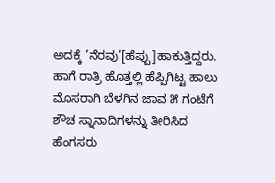ಅದಕ್ಕೆ ’ನೆರವು’[ಹೆಪ್ಪು]ಹಾಕುತ್ತಿದ್ದರು. ಹಾಗೆ ರಾತ್ರಿ ಹೊತ್ತಲ್ಲಿ ಹೆಪ್ಪಿಗಿಟ್ಟ ಹಾಲು ಮೊಸರಾಗಿ ಬೆಳಗಿನ ಜಾವ ೫ ಗಂಟೆಗೆ ಶೌಚ ಸ್ನಾನಾದಿಗಳನ್ನು ತೀರಿಸಿದ ಹೆಂಗಸರು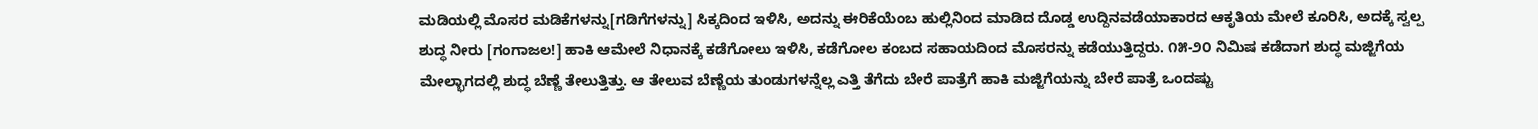ಮಡಿಯಲ್ಲಿ ಮೊಸರ ಮಡಿಕೆಗಳನ್ನು[ಗಡಿಗೆಗಳನ್ನು] ಸಿಕ್ಕದಿಂದ ಇಳಿಸಿ, ಅದನ್ನು ಈರಿಕೆಯೆಂಬ ಹುಲ್ಲಿನಿಂದ ಮಾಡಿದ ದೊಡ್ಡ ಉದ್ದಿನವಡೆಯಾಕಾರದ ಆಕೃತಿಯ ಮೇಲೆ ಕೂರಿಸಿ, ಅದಕ್ಕೆ ಸ್ವಲ್ಪ ಶುದ್ಧ ನೀರು [ಗಂಗಾಜಲ!] ಹಾಕಿ ಆಮೇಲೆ ನಿಧಾನಕ್ಕೆ ಕಡೆಗೋಲು ಇಳಿಸಿ, ಕಡೆಗೋಲ ಕಂಬದ ಸಹಾಯದಿಂದ ಮೊಸರನ್ನು ಕಡೆಯುತ್ತಿದ್ದರು. ೧೫-೨೦ ನಿಮಿಷ ಕಡೆದಾಗ ಶುದ್ಧ ಮಜ್ಜಿಗೆಯ ಮೇಲ್ಭಾಗದಲ್ಲಿ ಶುದ್ಧ ಬೆಣ್ಣೆ ತೇಲುತ್ತಿತ್ತು. ಆ ತೇಲುವ ಬೆಣ್ಣೆಯ ತುಂಡುಗಳನ್ನೆಲ್ಲ ಎತ್ತಿ ತೆಗೆದು ಬೇರೆ ಪಾತ್ರೆಗೆ ಹಾಕಿ ಮಜ್ಜಿಗೆಯನ್ನು ಬೇರೆ ಪಾತ್ರೆ ಒಂದಷ್ಟು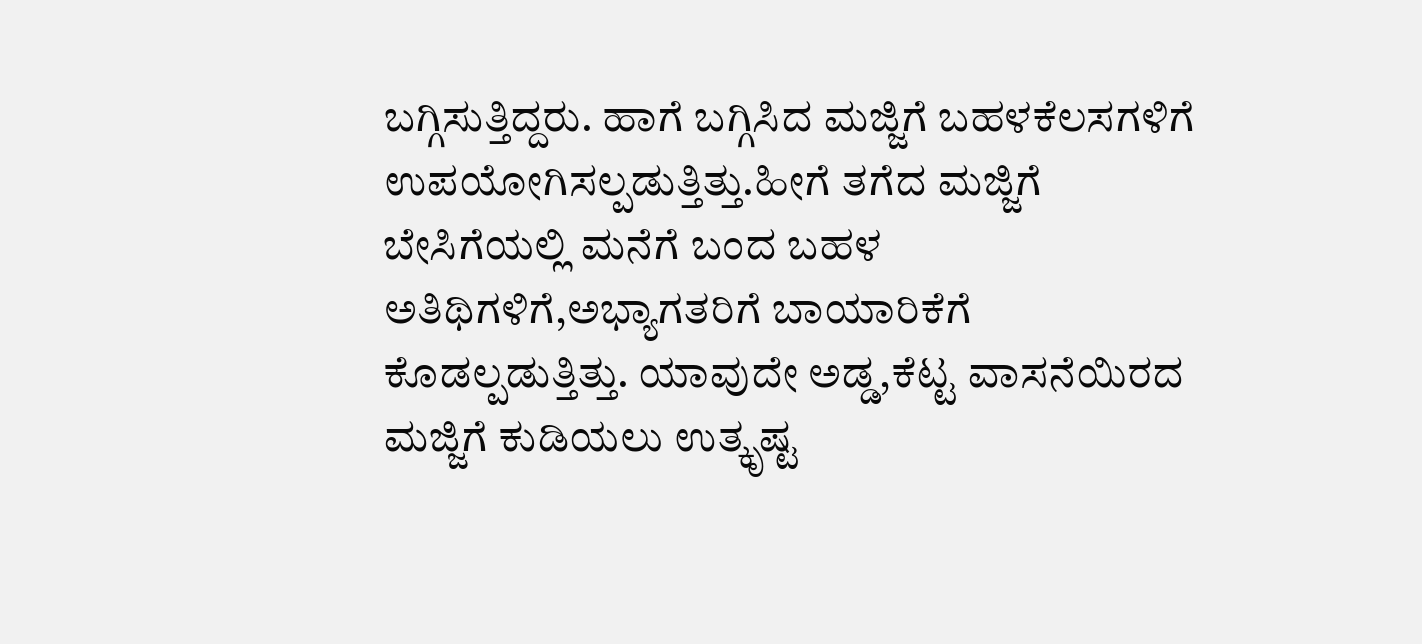ಬಗ್ಗಿಸುತ್ತಿದ್ದರು. ಹಾಗೆ ಬಗ್ಗಿಸಿದ ಮಜ್ಜಿಗೆ ಬಹಳಕೆಲಸಗಳಿಗೆ ಉಪಯೋಗಿಸಲ್ಪಡುತ್ತಿತ್ತು.ಹೀಗೆ ತಗೆದ ಮಜ್ಜಿಗೆ ಬೇಸಿಗೆಯಲ್ಲಿ ಮನೆಗೆ ಬಂದ ಬಹಳ ಅತಿಥಿಗಳಿಗೆ,ಅಭ್ಯಾಗತರಿಗೆ ಬಾಯಾರಿಕೆಗೆ ಕೊಡಲ್ಪಡುತ್ತಿತ್ತು. ಯಾವುದೇ ಅಡ್ಡ,ಕೆಟ್ಟ ವಾಸನೆಯಿರದ ಮಜ್ಜಿಗೆ ಕುಡಿಯಲು ಉತ್ಕೃಷ್ಟ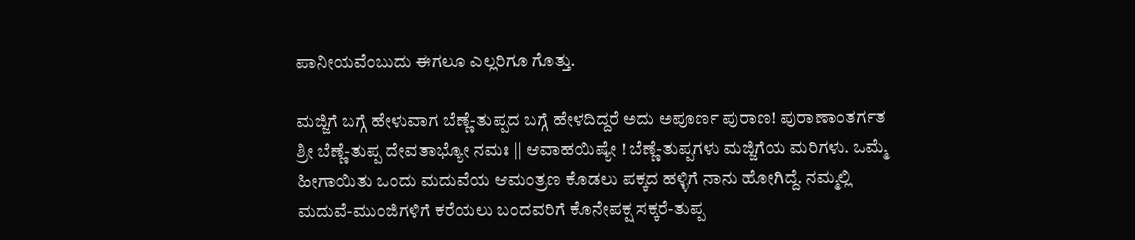ಪಾನೀಯವೆಂಬುದು ಈಗಲೂ ಎಲ್ಲರಿಗೂ ಗೊತ್ತು.

ಮಜ್ಜಿಗೆ ಬಗ್ಗೆ ಹೇಳುವಾಗ ಬೆಣ್ಣೆ-ತುಪ್ಪದ ಬಗ್ಗೆ ಹೇಳದಿದ್ದರೆ ಅದು ಅಪೂರ್ಣ ಪುರಾಣ! ಪುರಾಣಾಂತರ್ಗತ ಶ್ರೀ ಬೆಣ್ಣೆ-ತುಪ್ಪ ದೇವತಾಭ್ಯೋ ನಮಃ || ಆವಾಹಯಿಷ್ಯೇ ! ಬೆಣ್ಣೆ-ತುಪ್ಪಗಳು ಮಜ್ಜಿಗೆಯ ಮರಿಗಳು. ಒಮ್ಮೆ ಹೀಗಾಯಿತು ಒಂದು ಮದುವೆಯ ಆಮಂತ್ರಣ ಕೊಡಲು ಪಕ್ಕದ ಹಳ್ಳಿಗೆ ನಾನು ಹೋಗಿದ್ದೆ. ನಮ್ಮಲ್ಲಿ ಮದುವೆ-ಮುಂಜಿಗಳಿಗೆ ಕರೆಯಲು ಬಂದವರಿಗೆ ಕೊನೇಪಕ್ಷ ಸಕ್ಕರೆ-ತುಪ್ಪ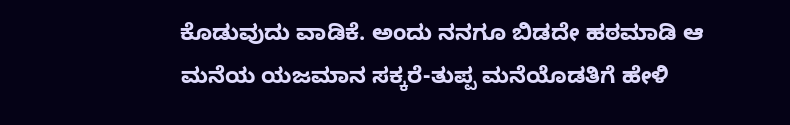ಕೊಡುವುದು ವಾಡಿಕೆ. ಅಂದು ನನಗೂ ಬಿಡದೇ ಹಠಮಾಡಿ ಆ ಮನೆಯ ಯಜಮಾನ ಸಕ್ಕರೆ-ತುಪ್ಪ ಮನೆಯೊಡತಿಗೆ ಹೇಳಿ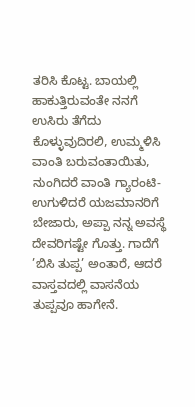ತರಿಸಿ ಕೊಟ್ಟ. ಬಾಯಲ್ಲಿ ಹಾಕುತ್ತಿರುವಂತೇ ನನಗೆ ಉಸಿರು ತೆಗೆದು ಕೊಳ್ಳುವುದಿರಲಿ, ಉಮ್ಮಳಿಸಿ ವಾಂತಿ ಬರುವಂತಾಯಿತು, ನುಂಗಿದರೆ ವಾಂತಿ ಗ್ಯಾರಂಟಿ-ಉಗುಳಿದರೆ ಯಜಮಾನರಿಗೆ ಬೇಜಾರು, ಅಪ್ಪಾ ನನ್ನ ಅವಸ್ಥೆ ದೇವರಿಗಷ್ಟೇ ಗೊತ್ತು. ಗಾದೆಗೆ ’ಬಿಸಿ ತುಪ್ಪ’ ಅಂತಾರೆ, ಆದರೆ ವಾಸ್ತವದಲ್ಲಿ ವಾಸನೆಯ ತುಪ್ಪವೂ ಹಾಗೇನೆ.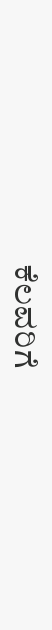ಕೆಲವರಿಗೆ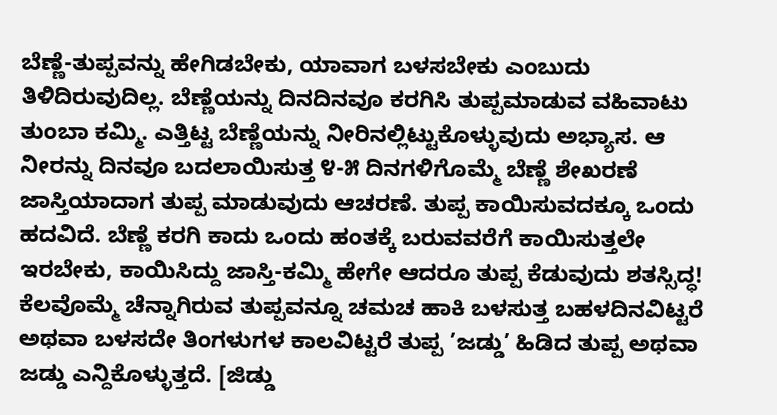ಬೆಣ್ಣೆ-ತುಪ್ಪವನ್ನು ಹೇಗಿಡಬೇಕು, ಯಾವಾಗ ಬಳಸಬೇಕು ಎಂಬುದು ತಿಳಿದಿರುವುದಿಲ್ಲ. ಬೆಣ್ಣೆಯನ್ನು ದಿನದಿನವೂ ಕರಗಿಸಿ ತುಪ್ಪಮಾಡುವ ವಹಿವಾಟು ತುಂಬಾ ಕಮ್ಮಿ. ಎತ್ತಿಟ್ಟ ಬೆಣ್ಣೆಯನ್ನು ನೀರಿನಲ್ಲಿಟ್ಟುಕೊಳ್ಳುವುದು ಅಭ್ಯಾಸ. ಆ ನೀರನ್ನು ದಿನವೂ ಬದಲಾಯಿಸುತ್ತ ೪-೫ ದಿನಗಳಿಗೊಮ್ಮೆ ಬೆಣ್ಣೆ ಶೇಖರಣೆ ಜಾಸ್ತಿಯಾದಾಗ ತುಪ್ಪ ಮಾಡುವುದು ಆಚರಣೆ. ತುಪ್ಪ ಕಾಯಿಸುವದಕ್ಕೂ ಒಂದು ಹದವಿದೆ. ಬೆಣ್ಣೆ ಕರಗಿ ಕಾದು ಒಂದು ಹಂತಕ್ಕೆ ಬರುವವರೆಗೆ ಕಾಯಿಸುತ್ತಲೇ ಇರಬೇಕು, ಕಾಯಿಸಿದ್ದು ಜಾಸ್ತಿ-ಕಮ್ಮಿ ಹೇಗೇ ಆದರೂ ತುಪ್ಪ ಕೆಡುವುದು ಶತಸ್ಸಿದ್ಧ! ಕೆಲವೊಮ್ಮೆ ಚೆನ್ನಾಗಿರುವ ತುಪ್ಪವನ್ನೂ ಚಮಚ ಹಾಕಿ ಬಳಸುತ್ತ ಬಹಳದಿನವಿಟ್ಟರೆ ಅಥವಾ ಬಳಸದೇ ತಿಂಗಳುಗಳ ಕಾಲವಿಟ್ಟರೆ ತುಪ್ಪ ’ಜಡ್ಡು’ ಹಿಡಿದ ತುಪ್ಪ ಅಥವಾ ಜಡ್ಡು ಎನ್ದಿಕೊಳ್ಳುತ್ತದೆ. [ಜಿಡ್ಡು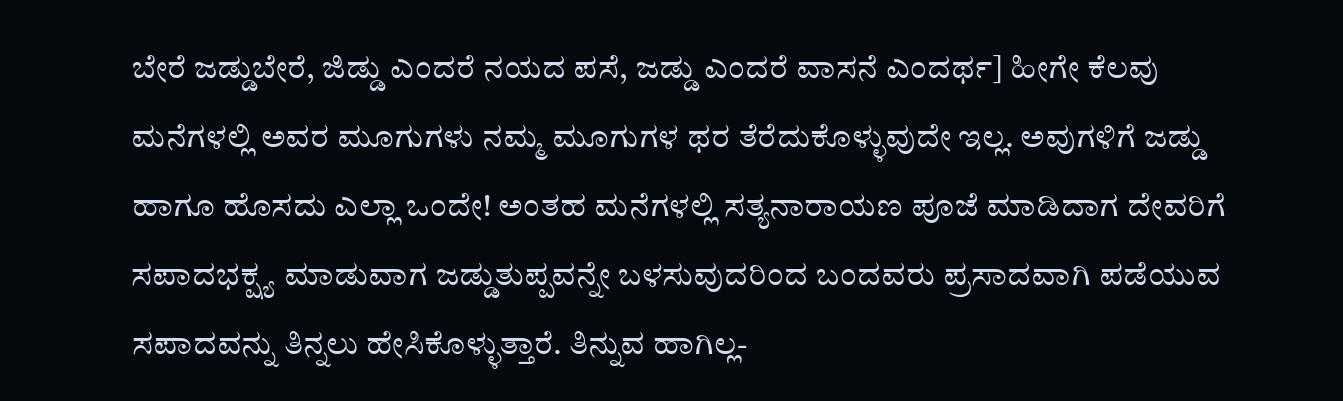ಬೇರೆ ಜಡ್ಡುಬೇರೆ, ಜಿಡ್ಡು ಎಂದರೆ ನಯದ ಪಸೆ, ಜಡ್ಡು ಎಂದರೆ ವಾಸನೆ ಎಂದರ್ಥ] ಹೀಗೇ ಕೆಲವು ಮನೆಗಳಲ್ಲಿ ಅವರ ಮೂಗುಗಳು ನಮ್ಮ ಮೂಗುಗಳ ಥರ ತೆರೆದುಕೊಳ್ಳುವುದೇ ಇಲ್ಲ. ಅವುಗಳಿಗೆ ಜಡ್ಡು ಹಾಗೂ ಹೊಸದು ಎಲ್ಲಾ ಒಂದೇ! ಅಂತಹ ಮನೆಗಳಲ್ಲಿ ಸತ್ಯನಾರಾಯಣ ಪೂಜೆ ಮಾಡಿದಾಗ ದೇವರಿಗೆ ಸಪಾದಭಕ್ಷ್ಯ ಮಾಡುವಾಗ ಜಡ್ಡುತುಪ್ಪವನ್ನೇ ಬಳಸುವುದರಿಂದ ಬಂದವರು ಪ್ರಸಾದವಾಗಿ ಪಡೆಯುವ ಸಪಾದವನ್ನು ತಿನ್ನಲು ಹೇಸಿಕೊಳ್ಳುತ್ತಾರೆ. ತಿನ್ನುವ ಹಾಗಿಲ್ಲ-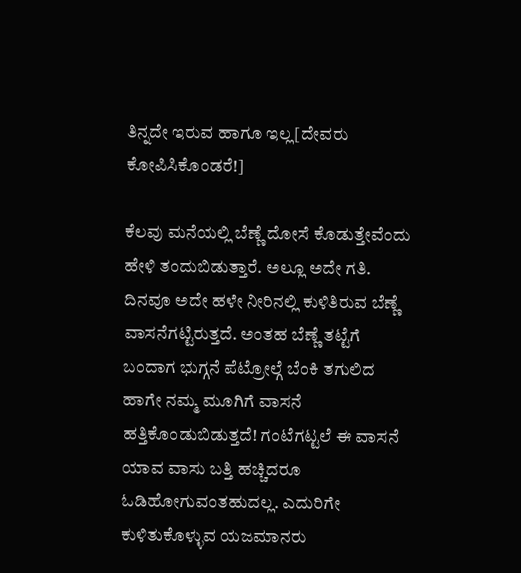ತಿನ್ನದೇ ಇರುವ ಹಾಗೂ ಇಲ್ಲ[ದೇವರು ಕೋಪಿಸಿಕೊಂಡರೆ!]

ಕೆಲವು ಮನೆಯಲ್ಲಿ ಬೆಣ್ಣೆ ದೋಸೆ ಕೊಡುತ್ತೇವೆಂದು ಹೇಳಿ ತಂದುಬಿಡುತ್ತಾರೆ. ಅಲ್ಲೂ ಅದೇ ಗತಿ. ದಿನವೂ ಅದೇ ಹಳೇ ನೀರಿನಲ್ಲಿ ಕುಳಿತಿರುವ ಬೆಣ್ಣೆ ವಾಸನೆಗಟ್ಟಿರುತ್ತದೆ. ಅಂತಹ ಬೆಣ್ಣೆ ತಟ್ಟೆಗೆ ಬಂದಾಗ ಭುಗ್ಗನೆ ಪೆಟ್ರೋಲ್ಗೆ ಬೆಂಕಿ ತಗುಲಿದ ಹಾಗೇ ನಮ್ಮ ಮೂಗಿಗೆ ವಾಸನೆ ಹತ್ತಿಕೊಂಡುಬಿಡುತ್ತದೆ! ಗಂಟೆಗಟ್ಟಲೆ ಈ ವಾಸನೆ ಯಾವ ವಾಸು ಬತ್ತಿ ಹಚ್ಚಿದರೂ ಓಡಿಹೋಗುವಂತಹುದಲ್ಲ. ಎದುರಿಗೇ ಕುಳಿತುಕೊಳ್ಳುವ ಯಜಮಾನರು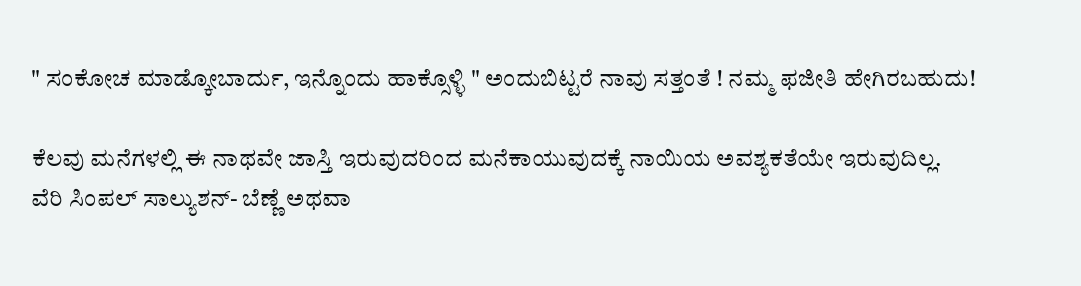" ಸಂಕೋಚ ಮಾಡ್ಕೋಬಾರ್ದು, ಇನ್ನೊಂದು ಹಾಕ್ಸೊಳ್ಳಿ " ಅಂದುಬಿಟ್ಟರೆ ನಾವು ಸತ್ತಂತೆ ! ನಮ್ಮ ಫಜೀತಿ ಹೇಗಿರಬಹುದು!

ಕೆಲವು ಮನೆಗಳಲ್ಲಿ ಈ ನಾಥವೇ ಜಾಸ್ತಿ ಇರುವುದರಿಂದ ಮನೆಕಾಯುವುದಕ್ಕೆ ನಾಯಿಯ ಅವಶ್ಯಕತೆಯೇ ಇರುವುದಿಲ್ಲ. ವೆರಿ ಸಿಂಪಲ್ ಸಾಲ್ಯುಶನ್- ಬೆಣ್ಣೆ ಅಥವಾ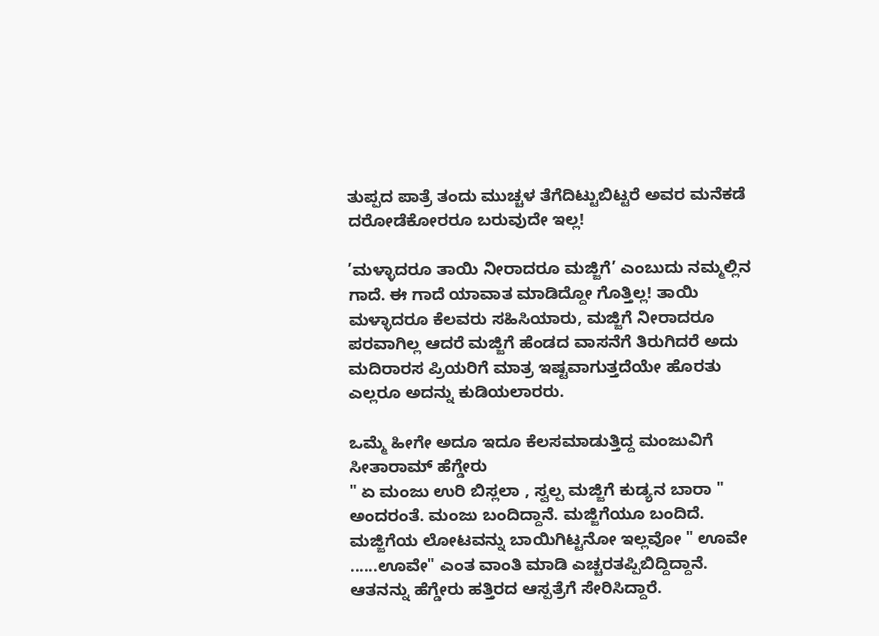ತುಪ್ಪದ ಪಾತ್ರೆ ತಂದು ಮುಚ್ಚಳ ತೆಗೆದಿಟ್ಟುಬಿಟ್ಟರೆ ಅವರ ಮನೆಕಡೆ ದರೋಡೆಕೋರರೂ ಬರುವುದೇ ಇಲ್ಲ!

’ಮಳ್ಳಾದರೂ ತಾಯಿ ನೀರಾದರೂ ಮಜ್ಜಿಗೆ’ ಎಂಬುದು ನಮ್ಮಲ್ಲಿನ ಗಾದೆ. ಈ ಗಾದೆ ಯಾವಾತ ಮಾಡಿದ್ದೋ ಗೊತ್ತಿಲ್ಲ! ತಾಯಿ ಮಳ್ಳಾದರೂ ಕೆಲವರು ಸಹಿಸಿಯಾರು, ಮಜ್ಜಿಗೆ ನೀರಾದರೂ ಪರವಾಗಿಲ್ಲ ಆದರೆ ಮಜ್ಜಿಗೆ ಹೆಂಡದ ವಾಸನೆಗೆ ತಿರುಗಿದರೆ ಅದು ಮದಿರಾರಸ ಪ್ರಿಯರಿಗೆ ಮಾತ್ರ ಇಷ್ಟವಾಗುತ್ತದೆಯೇ ಹೊರತು ಎಲ್ಲರೂ ಅದನ್ನು ಕುಡಿಯಲಾರರು.

ಒಮ್ಮೆ ಹೀಗೇ ಅದೂ ಇದೂ ಕೆಲಸಮಾಡುತ್ತಿದ್ದ ಮಂಜುವಿಗೆ ಸೀತಾರಾಮ್ ಹೆಗ್ಡೇರು
" ಏ ಮಂಜು ಉರಿ ಬಿಸ್ಲಲಾ , ಸ್ವಲ್ಪ ಮಜ್ಜಿಗೆ ಕುಡ್ಯನ ಬಾರಾ " ಅಂದರಂತೆ. ಮಂಜು ಬಂದಿದ್ದಾನೆ. ಮಜ್ಜಿಗೆಯೂ ಬಂದಿದೆ. ಮಜ್ಜಿಗೆಯ ಲೋಟವನ್ನು ಬಾಯಿಗಿಟ್ಟನೋ ಇಲ್ಲವೋ " ಊವೇ ......ಊವೇ" ಎಂತ ವಾಂತಿ ಮಾಡಿ ಎಚ್ಚರತಪ್ಪಿಬಿದ್ದಿದ್ದಾನೆ. ಆತನನ್ನು ಹೆಗ್ಡೇರು ಹತ್ತಿರದ ಆಸ್ಪತ್ರೆಗೆ ಸೇರಿಸಿದ್ದಾರೆ.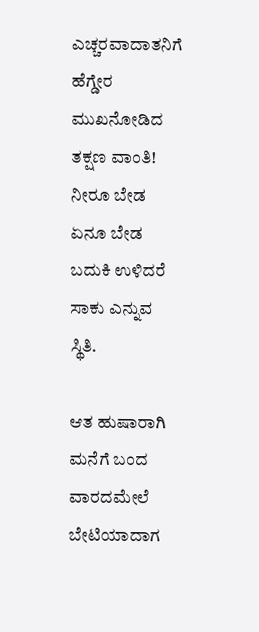ಎಚ್ಚರವಾದಾತನಿಗೆ ಹೆಗ್ಡೇರ ಮುಖನೋಡಿದ ತಕ್ಷಣ ವಾಂತಿ! ನೀರೂ ಬೇಡ ಏನೂ ಬೇಡ ಬದುಕಿ ಉಳಿದರೆ ಸಾಕು ಎನ್ನುವ ಸ್ಥಿತಿ.

ಆತ ಹುಷಾರಾಗಿ ಮನೆಗೆ ಬಂದ ವಾರದಮೇಲೆ ಬೇಟಿಯಾದಾಗ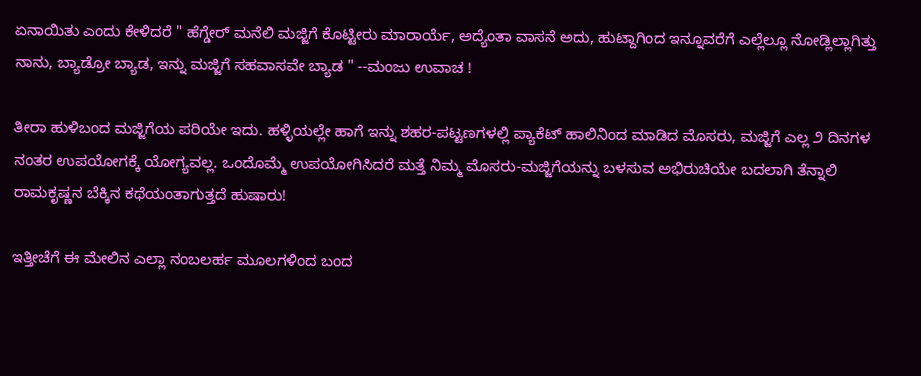ಏನಾಯಿತು ಎಂದು ಕೇಳಿದರೆ " ಹೆಗ್ಡೇರ್ ಮನೆಲಿ ಮಜ್ಜಿಗೆ ಕೊಟ್ಟೀರು ಮಾರಾರ್ಯೆ, ಅದ್ಯೆಂತಾ ವಾಸನೆ ಅದು, ಹುಟ್ದಾಗಿಂದ ಇನ್ನೂವರೆಗೆ ಎಲ್ಲೆಲ್ಲೂ ನೋಡ್ಲಿಲ್ಲಾಗಿತ್ತು ನಾನು, ಬ್ಯಾಡ್ರೋ ಬ್ಯಾಡ, ಇನ್ನು ಮಜ್ಜಿಗೆ ಸಹವಾಸವೇ ಬ್ಯಾಡ " --ಮಂಜು ಉವಾಚ !

ತೀರಾ ಹುಳಿಬಂದ ಮಜ್ಜಿಗೆಯ ಪರಿಯೇ ಇದು. ಹಳ್ಳಿಯಲ್ಲೇ ಹಾಗೆ ಇನ್ನು ಶಹರ-ಪಟ್ಟಣಗಳಲ್ಲಿ ಪ್ಯಾಕೆಟ್ ಹಾಲಿನಿಂದ ಮಾಡಿದ ಮೊಸರು, ಮಜ್ಜಿಗೆ ಎಲ್ಲ ೨ ದಿನಗಳ ನಂತರ ಉಪಯೋಗಕ್ಕೆ ಯೋಗ್ಯವಲ್ಲ. ಒಂದೊಮ್ಮೆ ಉಪಯೋಗಿಸಿದರೆ ಮತ್ತೆ ನಿಮ್ಮ ಮೊಸರು-ಮಜ್ಜಿಗೆಯನ್ನು ಬಳಸುವ ಅಭಿರುಚಿಯೇ ಬದಲಾಗಿ ತೆನ್ನಾಲಿ ರಾಮಕೃಷ್ಣನ ಬೆಕ್ಕಿನ ಕಥೆಯಂತಾಗುತ್ತದೆ ಹುಷಾರು!

ಇತ್ತೀಚೆಗೆ ಈ ಮೇಲಿನ ಎಲ್ಲಾ ನಂಬಲರ್ಹ ಮೂಲಗಳಿಂದ ಬಂದ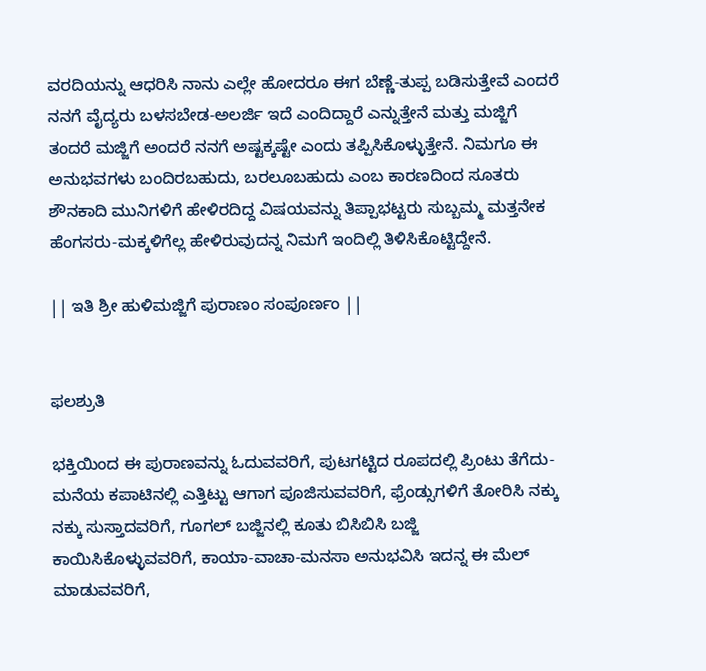ವರದಿಯನ್ನು ಆಧರಿಸಿ ನಾನು ಎಲ್ಲೇ ಹೋದರೂ ಈಗ ಬೆಣ್ಣೆ-ತುಪ್ಪ ಬಡಿಸುತ್ತೇವೆ ಎಂದರೆ ನನಗೆ ವೈದ್ಯರು ಬಳಸಬೇಡ-ಅಲರ್ಜಿ ಇದೆ ಎಂದಿದ್ದಾರೆ ಎನ್ನುತ್ತೇನೆ ಮತ್ತು ಮಜ್ಜಿಗೆ ತಂದರೆ ಮಜ್ಜಿಗೆ ಅಂದರೆ ನನಗೆ ಅಷ್ಟಕ್ಕಷ್ಟೇ ಎಂದು ತಪ್ಪಿಸಿಕೊಳ್ಳುತ್ತೇನೆ. ನಿಮಗೂ ಈ ಅನುಭವಗಳು ಬಂದಿರಬಹುದು, ಬರಲೂಬಹುದು ಎಂಬ ಕಾರಣದಿಂದ ಸೂತರು ಶೌನಕಾದಿ ಮುನಿಗಳಿಗೆ ಹೇಳಿರದಿದ್ದ ವಿಷಯವನ್ನು ತಿಪ್ಪಾಭಟ್ಟರು ಸುಬ್ಬಮ್ಮ ಮತ್ತನೇಕ ಹೆಂಗಸರು-ಮಕ್ಕಳಿಗೆಲ್ಲ ಹೇಳಿರುವುದನ್ನ ನಿಮಗೆ ಇಂದಿಲ್ಲಿ ತಿಳಿಸಿಕೊಟ್ಟಿದ್ದೇನೆ.

|| ಇತಿ ಶ್ರೀ ಹುಳಿಮಜ್ಜಿಗೆ ಪುರಾಣಂ ಸಂಪೂರ್ಣಂ ||


ಫಲಶ್ರುತಿ

ಭಕ್ತಿಯಿಂದ ಈ ಪುರಾಣವನ್ನು ಓದುವವರಿಗೆ, ಪುಟಗಟ್ಟಿದ ರೂಪದಲ್ಲಿ ಪ್ರಿಂಟು ತೆಗೆದು-ಮನೆಯ ಕಪಾಟಿನಲ್ಲಿ ಎತ್ತಿಟ್ಟು ಆಗಾಗ ಪೂಜಿಸುವವರಿಗೆ, ಫ್ರೆಂಡ್ಸುಗಳಿಗೆ ತೋರಿಸಿ ನಕ್ಕು ನಕ್ಕು ಸುಸ್ತಾದವರಿಗೆ, ಗೂಗಲ್ ಬಜ್ಜಿನಲ್ಲಿ ಕೂತು ಬಿಸಿಬಿಸಿ ಬಜ್ಜಿ ಕಾಯಿಸಿಕೊಳ್ಳುವವರಿಗೆ, ಕಾಯಾ-ವಾಚಾ-ಮನಸಾ ಅನುಭವಿಸಿ ಇದನ್ನ ಈ ಮೆಲ್ ಮಾಡುವವರಿಗೆ,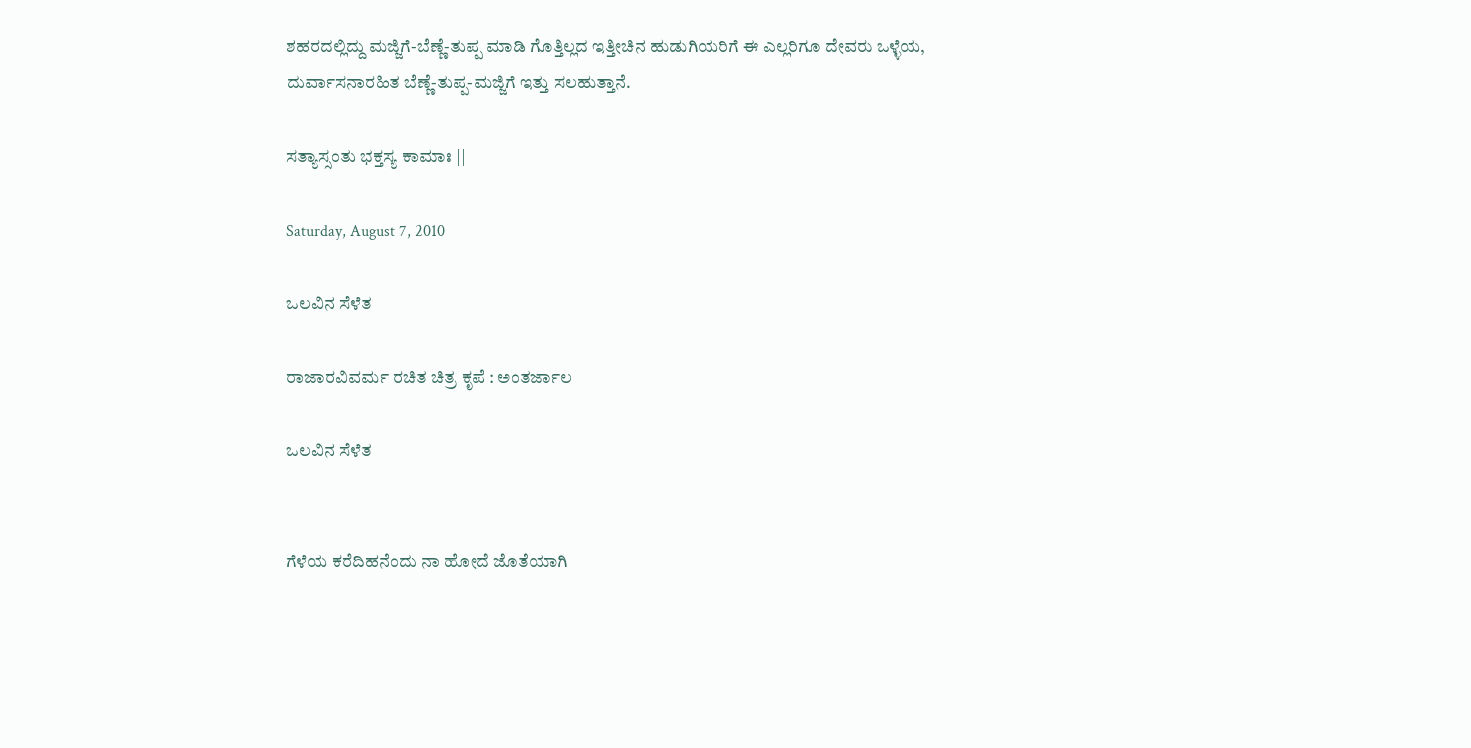ಶಹರದಲ್ಲಿದ್ದು ಮಜ್ಜಿಗೆ-ಬೆಣ್ಣೆ-ತುಪ್ಪ ಮಾಡಿ ಗೊತ್ತಿಲ್ಲದ ಇತ್ತೀಚಿನ ಹುಡುಗಿಯರಿಗೆ ಈ ಎಲ್ಲರಿಗೂ ದೇವರು ಒಳ್ಳೆಯ, ದುರ್ವಾಸನಾರಹಿತ ಬೆಣ್ಣೆ-ತುಪ್ಪ-ಮಜ್ಜಿಗೆ ಇತ್ತು ಸಲಹುತ್ತಾನೆ.

ಸತ್ಯಾಸ್ಸಂತು ಭಕ್ತಸ್ಯ ಕಾಮಾಃ ||

Saturday, August 7, 2010

ಒಲವಿನ ಸೆಳೆತ

ರಾಜಾರವಿವರ್ಮ ರಚಿತ ಚಿತ್ರ ಕೃಪೆ : ಅಂತರ್ಜಾಲ

ಒಲವಿನ ಸೆಳೆತ


ಗೆಳೆಯ ಕರೆದಿಹನೆಂದು ನಾ ಹೋದೆ ಜೊತೆಯಾಗಿ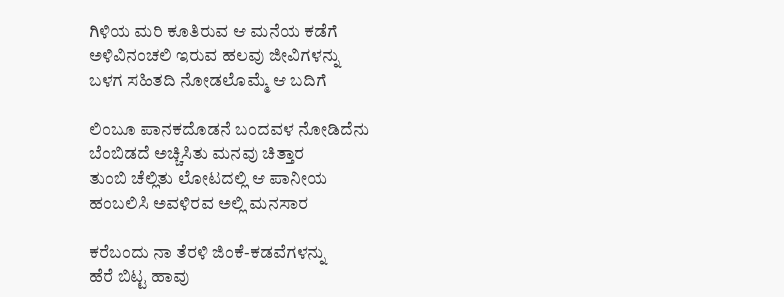ಗಿಳಿಯ ಮರಿ ಕೂತಿರುವ ಆ ಮನೆಯ ಕಡೆಗೆ
ಅಳಿವಿನಂಚಲಿ ಇರುವ ಹಲವು ಜೀವಿಗಳನ್ನು
ಬಳಗ ಸಹಿತದಿ ನೋಡಲೊಮ್ಮೆ ಆ ಬದಿಗೆ

ಲಿಂಬೂ ಪಾನಕದೊಡನೆ ಬಂದವಳ ನೋಡಿದೆನು
ಬೆಂಬಿಡದೆ ಅಚ್ಚಿಸಿತು ಮನವು ಚಿತ್ತಾರ
ತುಂಬಿ ಚೆಲ್ಲಿತು ಲೋಟದಲ್ಲಿ ಆ ಪಾನೀಯ
ಹಂಬಲಿಸಿ ಅವಳಿರವ ಅಲ್ಲಿ ಮನಸಾರ

ಕರೆಬಂದು ನಾ ತೆರಳಿ ಜಿಂಕೆ-ಕಡವೆಗಳನ್ನು
ಹೆರೆ ಬಿಟ್ಟ ಹಾವು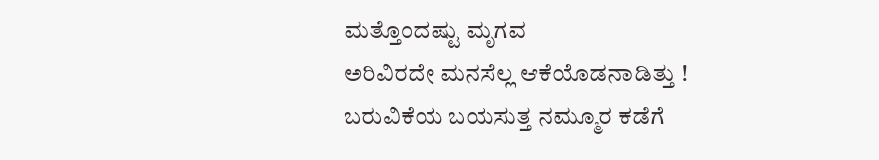ಮತ್ತೊಂದಷ್ಟು ಮೃಗವ
ಅರಿವಿರದೇ ಮನಸೆಲ್ಲ ಆಕೆಯೊಡನಾಡಿತ್ತು !
ಬರುವಿಕೆಯ ಬಯಸುತ್ತ ನಮ್ಮೂರ ಕಡೆಗೆ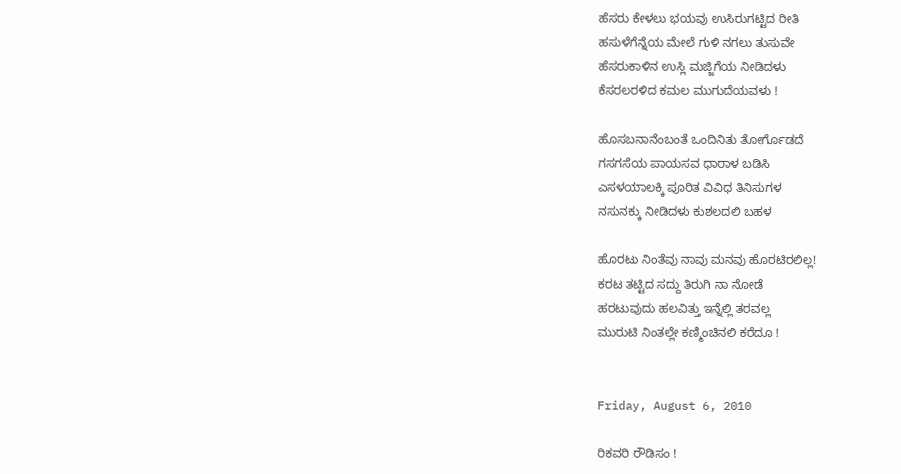ಹೆಸರು ಕೇಳಲು ಭಯವು ಉಸಿರುಗಟ್ಟಿದ ರೀತಿ
ಹಸುಳೆಗೆನ್ನೆಯ ಮೇಲೆ ಗುಳಿ ನಗಲು ತುಸುವೇ
ಹೆಸರುಕಾಳಿನ ಉಸ್ಲಿ ಮಜ್ಜಿಗೆಯ ನೀಡಿದಳು
ಕೆಸರಲರಳಿದ ಕಮಲ ಮುಗುದೆಯವಳು !

ಹೊಸಬನಾನೆಂಬಂತೆ ಒಂದಿನಿತು ತೋರ್ಗೊಡದೆ
ಗಸಗಸೆಯ ಪಾಯಸವ ಧಾರಾಳ ಬಡಿಸಿ
ಎಸಳಯಾಲಕ್ಕಿ ಪೂರಿತ ವಿವಿಧ ತಿನಿಸುಗಳ
ನಸುನಕ್ಕು ನೀಡಿದಳು ಕುಶಲದಲಿ ಬಹಳ

ಹೊರಟು ನಿಂತೆವು ನಾವು ಮನವು ಹೊರಟಿರಲಿಲ್ಲ!
ಕರಟ ತಟ್ಟಿದ ಸದ್ದು ತಿರುಗಿ ನಾ ನೋಡೆ
ಹರಟುವುದು ಹಲವಿತ್ತು ಇನ್ನೆಲ್ಲಿ ತರವಲ್ಲ
ಮುರುಟಿ ನಿಂತಲ್ಲೇ ಕಣ್ಮಿಂಚಿನಲಿ ಕರೆದೂ !


Friday, August 6, 2010

ರಿಕವರಿ ರೌಡಿಸಂ !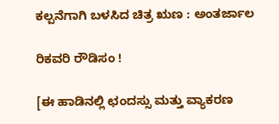ಕಲ್ಪನೆಗಾಗಿ ಬಳಸಿದ ಚಿತ್ರ ಋಣ : ಅಂತರ್ಜಾಲ

ರಿಕವರಿ ರೌಡಿಸಂ !

[ಈ ಹಾಡಿನಲ್ಲಿ ಛಂದಸ್ಸು ಮತ್ತು ವ್ಯಾಕರಣ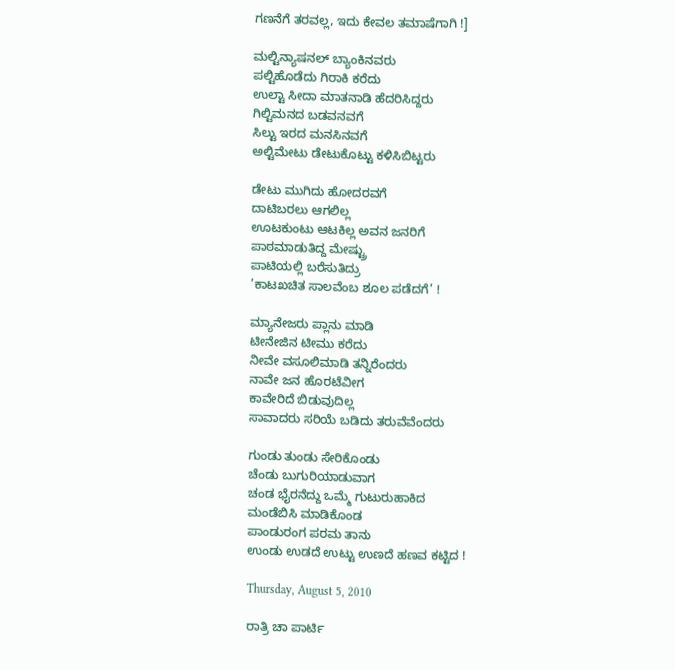ಗಣನೆಗೆ ತರವಲ್ಲ, ಇದು ಕೇವಲ ತಮಾಷೆಗಾಗಿ !]

ಮಲ್ಟಿನ್ಯಾಷನಲ್ ಬ್ಯಾಂಕಿನವರು
ಪಲ್ಟಿಹೊಡೆದು ಗಿರಾಕಿ ಕರೆದು
ಉಲ್ಟಾ ಸೀದಾ ಮಾತನಾಡಿ ಹೆದರಿಸಿದ್ದರು
ಗಿಲ್ಟಿಮನದ ಬಡವನವಗೆ
ಸಿಲ್ಟು ಇರದ ಮನಸಿನವಗೆ
ಅಲ್ಟಿಮೇಟು ಡೇಟುಕೊಟ್ಟು ಕಳಿಸಿಬಿಟ್ಟರು

ಡೇಟು ಮುಗಿದು ಹೋದರವಗೆ
ದಾಟಿಬರಲು ಆಗಲಿಲ್ಲ
ಊಟಕುಂಟು ಆಟಕಿಲ್ಲ ಅವನ ಜನರಿಗೆ
ಪಾಠಮಾಡುತಿದ್ದ ಮೇಷ್ಟ್ರು
ಪಾಟಿಯಲ್ಲಿ ಬರೆಸುತಿದ್ರು
’ಕಾಟಖಚಿತ ಸಾಲವೆಂಬ ಶೂಲ ಪಡೆದಗೆ’ !

ಮ್ಯಾನೇಜರು ಪ್ಲಾನು ಮಾಡಿ
ಟೀನೇಜಿನ ಟೀಮು ಕರೆದು
ನೀವೇ ವಸೂಲಿಮಾಡಿ ತನ್ನಿರೆಂದರು
ನಾವೇ ಜನ ಹೊರಟೆವೀಗ
ಕಾವೇರಿದೆ ಬಿಡುವುದಿಲ್ಲ
ಸಾವಾದರು ಸರಿಯೆ ಬಡಿದು ತರುವೆವೆಂದರು

ಗುಂಡು ತುಂಡು ಸೇರಿಕೊಂಡು
ಚೆಂಡು ಬುಗುರಿಯಾಡುವಾಗ
ಚಂಡ ಭೈರನೆದ್ದು ಒಮ್ಮೆ ಗುಟುರುಹಾಕಿದ
ಮಂಡೆಬಿಸಿ ಮಾಡಿಕೊಂಡ
ಪಾಂಡುರಂಗ ಪರಮ ತಾನು
ಉಂಡು ಉಡದೆ ಉಟ್ಟು ಉಣದೆ ಹಣವ ಕಟ್ಟಿದ !

Thursday, August 5, 2010

ರಾತ್ರಿ ಚಾ ಪಾರ್ಟಿ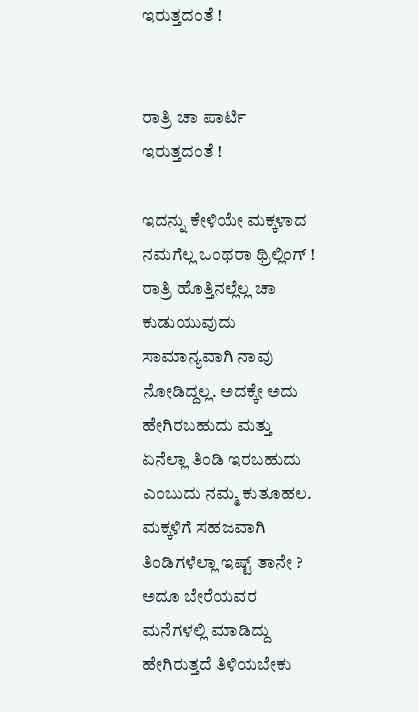ಇರುತ್ತದಂತೆ !


ರಾತ್ರಿ ಚಾ ಪಾರ್ಟಿ ಇರುತ್ತದಂತೆ !

ಇದನ್ನು ಕೇಳಿಯೇ ಮಕ್ಕಳಾದ ನಮಗೆಲ್ಲ ಒಂಥರಾ ಥ್ರಿಲ್ಲಿಂಗ್ ! ರಾತ್ರಿ ಹೊತ್ತಿನಲ್ಲೆಲ್ಲ ಚಾ ಕುಡುಯುವುದು ಸಾಮಾನ್ಯವಾಗಿ ನಾವು ನೋಡಿದ್ದಲ್ಲ. ಅದಕ್ಕೇ ಅದು ಹೇಗಿರಬಹುದು ಮತ್ತು ಏನೆಲ್ಲಾ ತಿಂಡಿ ಇರಬಹುದು ಎಂಬುದು ನಮ್ಮ ಕುತೂಹಲ. ಮಕ್ಕಳಿಗೆ ಸಹಜವಾಗಿ ತಿಂಡಿಗಳೆಲ್ಲಾ ಇಷ್ಟ್ ತಾನೇ ? ಅದೂ ಬೇರೆಯವರ ಮನೆಗಳಲ್ಲಿ ಮಾಡಿದ್ದು ಹೇಗಿರುತ್ತದೆ ತಿಳಿಯಬೇಕು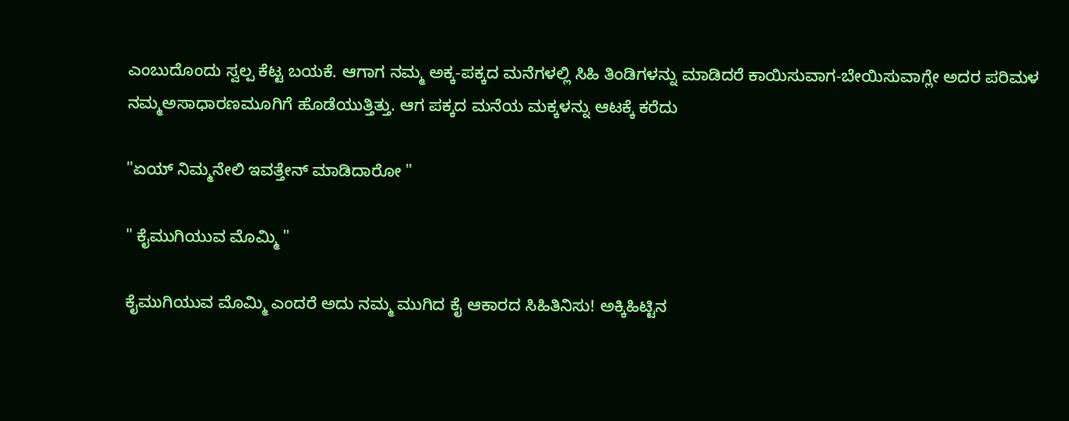ಎಂಬುದೊಂದು ಸ್ವಲ್ಪ ಕೆಟ್ಟ ಬಯಕೆ. ಆಗಾಗ ನಮ್ಮ ಅಕ್ಕ-ಪಕ್ಕದ ಮನೆಗಳಲ್ಲಿ ಸಿಹಿ ತಿಂಡಿಗಳನ್ನು ಮಾಡಿದರೆ ಕಾಯಿಸುವಾಗ-ಬೇಯಿಸುವಾಗ್ಲೇ ಅದರ ಪರಿಮಳ ನಮ್ಮಅಸಾಧಾರಣಮೂಗಿಗೆ ಹೊಡೆಯುತ್ತಿತ್ತು. ಆಗ ಪಕ್ಕದ ಮನೆಯ ಮಕ್ಕಳನ್ನು ಆಟಕ್ಕೆ ಕರೆದು

"ಏಯ್ ನಿಮ್ಮನೇಲಿ ಇವತ್ತೇನ್ ಮಾಡಿದಾರೋ "

" ಕೈಮುಗಿಯುವ ಮೊಮ್ಮಿ "

ಕೈಮುಗಿಯುವ ಮೊಮ್ಮಿ ಎಂದರೆ ಅದು ನಮ್ಮ ಮುಗಿದ ಕೈ ಆಕಾರದ ಸಿಹಿತಿನಿಸು! ಅಕ್ಕಿಹಿಟ್ಟಿನ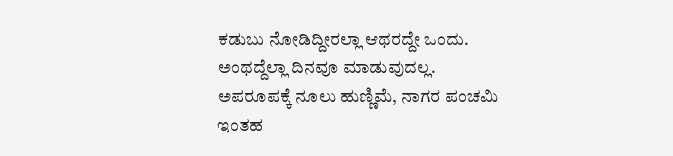ಕಡುಬು ನೋಡಿದ್ದೀರಲ್ಲಾ ಆಥರದ್ದೇ ಒಂದು. ಅಂಥದ್ದೆಲ್ಲಾ ದಿನವೂ ಮಾಡುವುದಲ್ಲ. ಅಪರೂಪಕ್ಕೆ ನೂಲು ಹುಣ್ಣಿಮೆ, ನಾಗರ ಪಂಚಮಿ ಇಂತಹ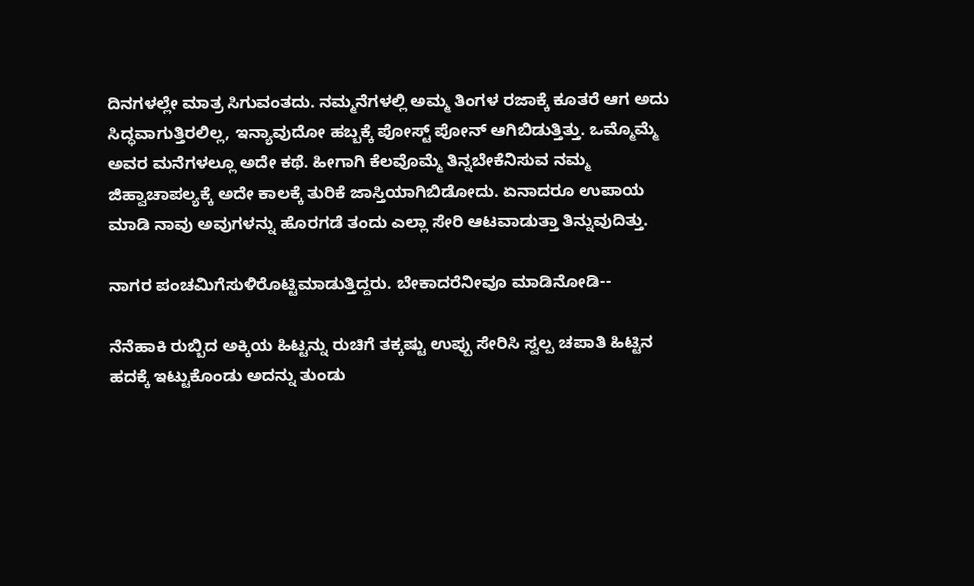ದಿನಗಳಲ್ಲೇ ಮಾತ್ರ ಸಿಗುವಂತದು. ನಮ್ಮನೆಗಳಲ್ಲಿ ಅಮ್ಮ ತಿಂಗಳ ರಜಾಕ್ಕೆ ಕೂತರೆ ಆಗ ಅದು ಸಿದ್ಧವಾಗುತ್ತಿರಲಿಲ್ಲ, ಇನ್ಯಾವುದೋ ಹಬ್ಬಕ್ಕೆ ಪೋಸ್ಟ್ ಪೋನ್ ಆಗಿಬಿಡುತ್ತಿತ್ತು. ಒಮ್ಮೊಮ್ಮೆ ಅವರ ಮನೆಗಳಲ್ಲೂ ಅದೇ ಕಥೆ. ಹೀಗಾಗಿ ಕೆಲವೊಮ್ಮೆ ತಿನ್ನಬೇಕೆನಿಸುವ ನಮ್ಮ ಜಿಹ್ವಾಚಾಪಲ್ಯಕ್ಕೆ ಅದೇ ಕಾಲಕ್ಕೆ ತುರಿಕೆ ಜಾಸ್ತಿಯಾಗಿಬಿಡೋದು. ಏನಾದರೂ ಉಪಾಯ ಮಾಡಿ ನಾವು ಅವುಗಳನ್ನು ಹೊರಗಡೆ ತಂದು ಎಲ್ಲಾ ಸೇರಿ ಆಟವಾಡುತ್ತಾ ತಿನ್ನುವುದಿತ್ತು.

ನಾಗರ ಪಂಚಮಿಗೆಸುಳಿರೊಟ್ಟಿಮಾಡುತ್ತಿದ್ದರು. ಬೇಕಾದರೆನೀವೂ ಮಾಡಿನೋಡಿ--

ನೆನೆಹಾಕಿ ರುಬ್ಬಿದ ಅಕ್ಕಿಯ ಹಿಟ್ಟನ್ನು ರುಚಿಗೆ ತಕ್ಕಷ್ಟು ಉಪ್ಪು ಸೇರಿಸಿ ಸ್ವಲ್ಪ ಚಪಾತಿ ಹಿಟ್ಟಿನ ಹದಕ್ಕೆ ಇಟ್ಟುಕೊಂಡು ಅದನ್ನು ತುಂಡು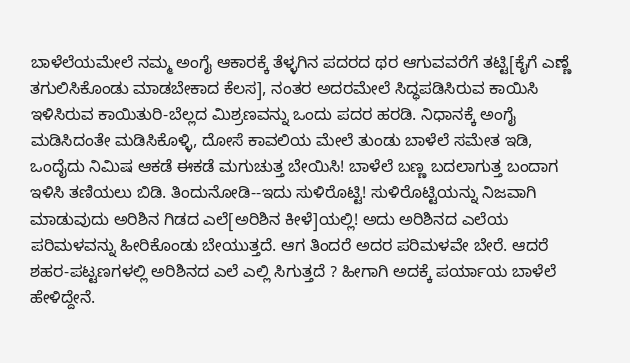ಬಾಳೆಲೆಯಮೇಲೆ ನಮ್ಮ ಅಂಗೈ ಆಕಾರಕ್ಕೆ ತೆಳ್ಳಗಿನ ಪದರದ ಥರ ಆಗುವವರೆಗೆ ತಟ್ಟಿ[ಕೈಗೆ ಎಣ್ಣೆ ತಗುಲಿಸಿಕೊಂಡು ಮಾಡಬೇಕಾದ ಕೆಲಸ], ನಂತರ ಅದರಮೇಲೆ ಸಿದ್ಧಪಡಿಸಿರುವ ಕಾಯಿಸಿ ಇಳಿಸಿರುವ ಕಾಯಿತುರಿ-ಬೆಲ್ಲದ ಮಿಶ್ರಣವನ್ನು ಒಂದು ಪದರ ಹರಡಿ. ನಿಧಾನಕ್ಕೆ ಅಂಗೈ ಮಡಿಸಿದಂತೇ ಮಡಿಸಿಕೊಳ್ಳಿ, ದೋಸೆ ಕಾವಲಿಯ ಮೇಲೆ ತುಂಡು ಬಾಳೆಲೆ ಸಮೇತ ಇಡಿ, ಒಂದೈದು ನಿಮಿಷ ಆಕಡೆ ಈಕಡೆ ಮಗುಚುತ್ತ ಬೇಯಿಸಿ! ಬಾಳೆಲೆ ಬಣ್ಣ ಬದಲಾಗುತ್ತ ಬಂದಾಗ ಇಳಿಸಿ ತಣಿಯಲು ಬಿಡಿ. ತಿಂದುನೋಡಿ--ಇದು ಸುಳಿರೊಟ್ಟಿ! ಸುಳಿರೊಟ್ಟಿಯನ್ನು ನಿಜವಾಗಿ ಮಾಡುವುದು ಅರಿಶಿನ ಗಿಡದ ಎಲೆ[ಅರಿಶಿನ ಕೀಳೆ]ಯಲ್ಲಿ! ಅದು ಅರಿಶಿನದ ಎಲೆಯ ಪರಿಮಳವನ್ನು ಹೀರಿಕೊಂಡು ಬೇಯುತ್ತದೆ. ಆಗ ತಿಂದರೆ ಅದರ ಪರಿಮಳವೇ ಬೇರೆ. ಆದರೆ ಶಹರ-ಪಟ್ಟಣಗಳಲ್ಲಿ ಅರಿಶಿನದ ಎಲೆ ಎಲ್ಲಿ ಸಿಗುತ್ತದೆ ? ಹೀಗಾಗಿ ಅದಕ್ಕೆ ಪರ್ಯಾಯ ಬಾಳೆಲೆ ಹೇಳಿದ್ದೇನೆ.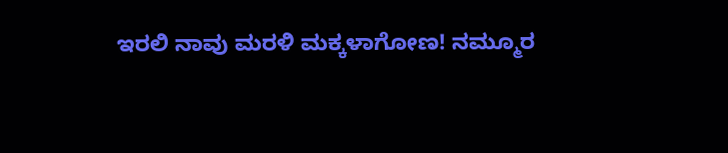ಇರಲಿ ನಾವು ಮರಳಿ ಮಕ್ಕಳಾಗೋಣ! ನಮ್ಮೂರ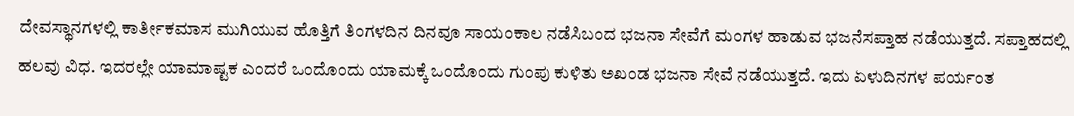ದೇವಸ್ಥಾನಗಳಲ್ಲಿ ಕಾರ್ತೀಕಮಾಸ ಮುಗಿಯುವ ಹೊತ್ತಿಗೆ ತಿಂಗಳದಿನ ದಿನವೂ ಸಾಯಂಕಾಲ ನಡೆಸಿಬಂದ ಭಜನಾ ಸೇವೆಗೆ ಮಂಗಳ ಹಾಡುವ ಭಜನೆಸಪ್ತಾಹ ನಡೆಯುತ್ತದೆ. ಸಪ್ತಾಹದಲ್ಲಿ ಹಲವು ವಿಧ. ಇದರಲ್ಲೇ ಯಾಮಾಷ್ಟಕ ಎಂದರೆ ಒಂದೊಂದು ಯಾಮಕ್ಕೆ ಒಂದೊಂದು ಗುಂಪು ಕುಳಿತು ಅಖಂಡ ಭಜನಾ ಸೇವೆ ನಡೆಯುತ್ತದೆ. ಇದು ಏಳುದಿನಗಳ ಪರ್ಯಂತ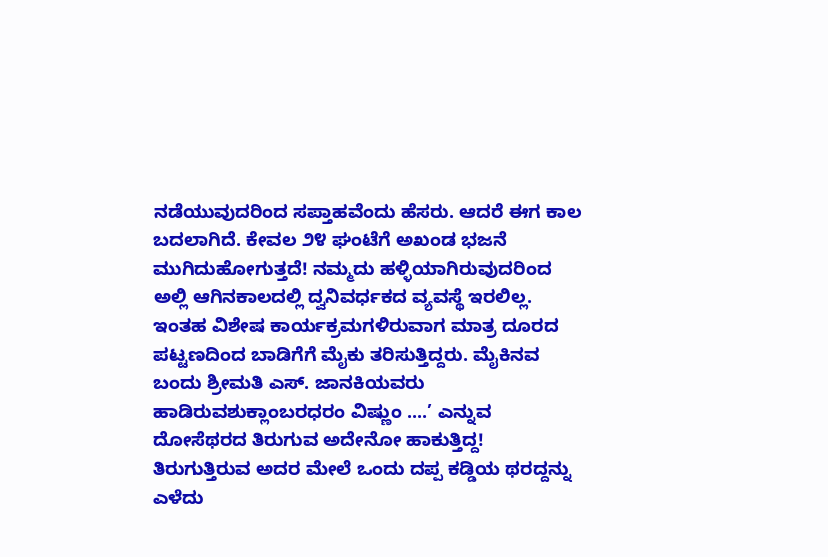ನಡೆಯುವುದರಿಂದ ಸಪ್ತಾಹವೆಂದು ಹೆಸರು. ಆದರೆ ಈಗ ಕಾಲ ಬದಲಾಗಿದೆ. ಕೇವಲ ೨೪ ಘಂಟೆಗೆ ಅಖಂಡ ಭಜನೆ ಮುಗಿದುಹೋಗುತ್ತದೆ! ನಮ್ಮದು ಹಳ್ಳಿಯಾಗಿರುವುದರಿಂದ ಅಲ್ಲಿ ಆಗಿನಕಾಲದಲ್ಲಿ ದ್ವನಿವರ್ಧಕದ ವ್ಯವಸ್ಥೆ ಇರಲಿಲ್ಲ. ಇಂತಹ ವಿಶೇಷ ಕಾರ್ಯಕ್ರಮಗಳಿರುವಾಗ ಮಾತ್ರ ದೂರದ ಪಟ್ಟಣದಿಂದ ಬಾಡಿಗೆಗೆ ಮೈಕು ತರಿಸುತ್ತಿದ್ದರು. ಮೈಕಿನವ ಬಂದು ಶ್ರೀಮತಿ ಎಸ್. ಜಾನಕಿಯವರು ಹಾಡಿರುವಶುಕ್ಲಾಂಬರಧರಂ ವಿಷ್ಣುಂ ....’ ಎನ್ನುವ ದೋಸೆಥರದ ತಿರುಗುವ ಅದೇನೋ ಹಾಕುತ್ತಿದ್ದ! ತಿರುಗುತ್ತಿರುವ ಅದರ ಮೇಲೆ ಒಂದು ದಪ್ಪ ಕಡ್ಡಿಯ ಥರದ್ದನ್ನು ಎಳೆದು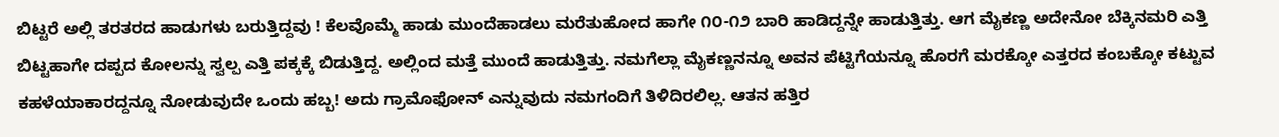ಬಿಟ್ಟರೆ ಅಲ್ಲಿ ತರತರದ ಹಾಡುಗಳು ಬರುತ್ತಿದ್ದವು ! ಕೆಲವೊಮ್ಮೆ ಹಾಡು ಮುಂದೆಹಾಡಲು ಮರೆತುಹೋದ ಹಾಗೇ ೧೦-೧೨ ಬಾರಿ ಹಾಡಿದ್ದನ್ನೇ ಹಾಡುತ್ತಿತ್ತು. ಆಗ ಮೈಕಣ್ಣ ಅದೇನೋ ಬೆಕ್ಕಿನಮರಿ ಎತ್ತಿ ಬಿಟ್ಟಹಾಗೇ ದಪ್ಪದ ಕೋಲನ್ನು ಸ್ವಲ್ಪ ಎತ್ತಿ ಪಕ್ಕಕ್ಕೆ ಬಿಡುತ್ತಿದ್ದ. ಅಲ್ಲಿಂದ ಮತ್ತೆ ಮುಂದೆ ಹಾಡುತ್ತಿತ್ತು. ನಮಗೆಲ್ಲಾ ಮೈಕಣ್ಣನನ್ನೂ ಅವನ ಪೆಟ್ಟಿಗೆಯನ್ನೂ ಹೊರಗೆ ಮರಕ್ಕೋ ಎತ್ತರದ ಕಂಬಕ್ಕೋ ಕಟ್ಟುವ ಕಹಳೆಯಾಕಾರದ್ದನ್ನೂ ನೋಡುವುದೇ ಒಂದು ಹಬ್ಬ! ಅದು ಗ್ರಾಮೊಫೋನ್ ಎನ್ನುವುದು ನಮಗಂದಿಗೆ ತಿಳಿದಿರಲಿಲ್ಲ. ಆತನ ಹತ್ತಿರ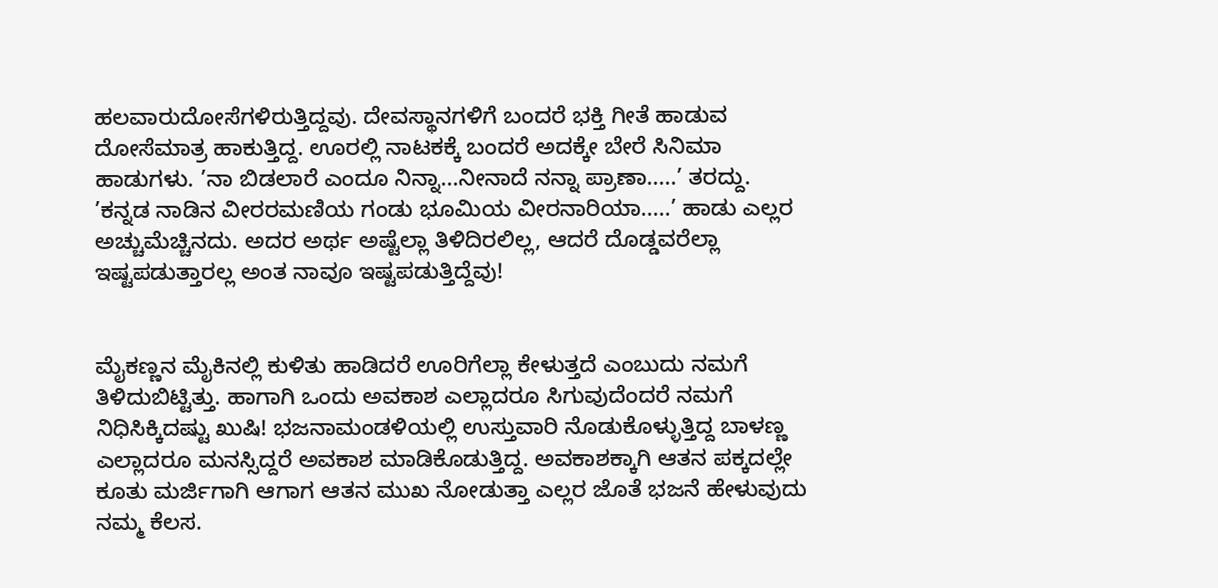ಹಲವಾರುದೋಸೆಗಳಿರುತ್ತಿದ್ದವು. ದೇವಸ್ಥಾನಗಳಿಗೆ ಬಂದರೆ ಭಕ್ತಿ ಗೀತೆ ಹಾಡುವ ದೋಸೆಮಾತ್ರ ಹಾಕುತ್ತಿದ್ದ. ಊರಲ್ಲಿ ನಾಟಕಕ್ಕೆ ಬಂದರೆ ಅದಕ್ಕೇ ಬೇರೆ ಸಿನಿಮಾ ಹಾಡುಗಳು. ’ನಾ ಬಿಡಲಾರೆ ಎಂದೂ ನಿನ್ನಾ...ನೀನಾದೆ ನನ್ನಾ ಪ್ರಾಣಾ.....’ ತರದ್ದು. ’ಕನ್ನಡ ನಾಡಿನ ವೀರರಮಣಿಯ ಗಂಡು ಭೂಮಿಯ ವೀರನಾರಿಯಾ.....’ ಹಾಡು ಎಲ್ಲರ ಅಚ್ಚುಮೆಚ್ಚಿನದು. ಅದರ ಅರ್ಥ ಅಷ್ಟೆಲ್ಲಾ ತಿಳಿದಿರಲಿಲ್ಲ, ಆದರೆ ದೊಡ್ಡವರೆಲ್ಲಾ ಇಷ್ಟಪಡುತ್ತಾರಲ್ಲ ಅಂತ ನಾವೂ ಇಷ್ಟಪಡುತ್ತಿದ್ದೆವು!


ಮೈಕಣ್ಣನ ಮೈಕಿನಲ್ಲಿ ಕುಳಿತು ಹಾಡಿದರೆ ಊರಿಗೆಲ್ಲಾ ಕೇಳುತ್ತದೆ ಎಂಬುದು ನಮಗೆ ತಿಳಿದುಬಿಟ್ಟಿತ್ತು. ಹಾಗಾಗಿ ಒಂದು ಅವಕಾಶ ಎಲ್ಲಾದರೂ ಸಿಗುವುದೆಂದರೆ ನಮಗೆ ನಿಧಿಸಿಕ್ಕಿದಷ್ಟು ಖುಷಿ! ಭಜನಾಮಂಡಳಿಯಲ್ಲಿ ಉಸ್ತುವಾರಿ ನೊಡುಕೊಳ್ಳುತ್ತಿದ್ದ ಬಾಳಣ್ಣ ಎಲ್ಲಾದರೂ ಮನಸ್ಸಿದ್ದರೆ ಅವಕಾಶ ಮಾಡಿಕೊಡುತ್ತಿದ್ದ. ಅವಕಾಶಕ್ಕಾಗಿ ಆತನ ಪಕ್ಕದಲ್ಲೇ ಕೂತು ಮರ್ಜಿಗಾಗಿ ಆಗಾಗ ಆತನ ಮುಖ ನೋಡುತ್ತಾ ಎಲ್ಲರ ಜೊತೆ ಭಜನೆ ಹೇಳುವುದು ನಮ್ಮ ಕೆಲಸ.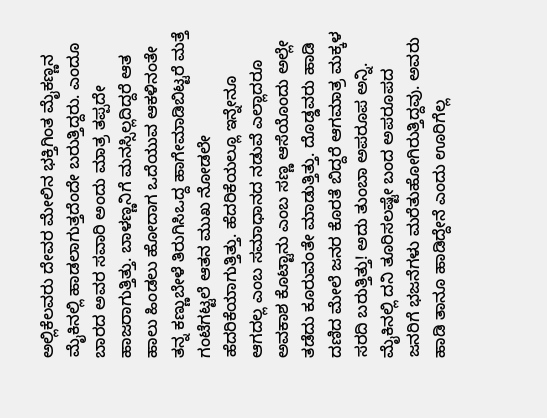ಅಲ್ಲಿಕೆಲವರು ದೇವರ ಮೇಲಿನ ಭಕ್ತಿಗಿಂತ ಮೈಕಣ್ಣನ ಮೈಕಿನಲ್ಲಿ ಹಾಡಲಾಗುತ್ತದೆಂದೇ ಬರುತ್ತಿದ್ದರು. ಎಂದೂ ಬಾರದ ಅವರ ಸವಾರಿ ಅಂದು ಮಾತ್ರ ತಪ್ಪದೇ ಹಾಜರಾಗುತ್ತಿತ್ತು. ಬಾಳಣ್ಣನಿಗೆ ಮನಸ್ಸಿಲ್ಲದಿದ್ದರೆ ಆತ ಹಾಲು ಹಿಂಡಲು ಹೋದಾಗ ಒದೆಯುವ ಆಕಳಿನಂತೇ ತನ್ನ ಕಣ್ಣುಬೇಳೆ ತಿರುಗಿಸಿಒದ್ದ ಹಾಗೇಮಾಡಿಬಿಟ್ಟರೆ ಮತ್ತೆ ಗಂಟೆಗಟ್ಟಲೆ ಆತನ ಮುಖ ನೋಡಲೇ ಹೆದರಿಕೆಯಾಗುತ್ತಿತ್ತು. ಹೆದರಿಕೆಯಲ್ಲೂ ಇನ್ನೇನೂ ಆಗದಲ್ಲ ಎಂಬ ಸಮಾಧಾನದ ನಡುವೆ ಎಲ್ಲಾದರೂ ಅವಕಾಶ ಕೊಟ್ಟಾನು ಎಂಬ ಸಣ್ಣ ಆಸೆಯೊಂದು ಅಲ್ಲೇ ತಡೆದು ಕೂರುವಂತೇ ಮಾಡುತ್ತಿತ್ತು. ದೊಡ್ಡವರು ಹಾಡಿ ದಣಿದ ಮೇಲೆ ಜನರ ಕೊರತೆ ಬಿದ್ದರೆ ಆಗಮಾತ್ರ ಮಕ್ಕಳ ಸರದಿ ಬರುತ್ತಿತ್ತು! ಅದು ತುಂಬಾ ಅಪರೂಪ ಅನ್ನಿ. ಮೈಕಿನಲ್ಲಿ ದನಿ ತೂರಿಸಲಷ್ಟೇ ಬಂದ ಅಪರೂಪದ ಜನರಿಗೆ ಭಜನೆಗಳು ಮರೆತುಹೋಗಿರುತ್ತಿದ್ದವು. ಅವರು ಹಾಡಿ ತಾನೂ ಹಾಡಿದ್ದೇನೆ ಎಂದು ಊರಿಗೆಲ್ಲ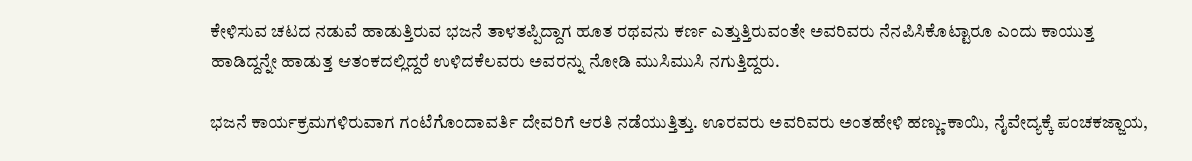ಕೇಳಿಸುವ ಚಟದ ನಡುವೆ ಹಾಡುತ್ತಿರುವ ಭಜನೆ ತಾಳತಪ್ಪಿದ್ದಾಗ ಹೂತ ರಥವನು ಕರ್ಣ ಎತ್ತುತ್ತಿರುವಂತೇ ಅವರಿವರು ನೆನಪಿಸಿಕೊಟ್ಟಾರೂ ಎಂದು ಕಾಯುತ್ತ ಹಾಡಿದ್ದನ್ನೇ ಹಾಡುತ್ತ ಆತಂಕದಲ್ಲಿದ್ದರೆ ಉಳಿದಕೆಲವರು ಅವರನ್ನು ನೋಡಿ ಮುಸಿಮುಸಿ ನಗುತ್ತಿದ್ದರು.

ಭಜನೆ ಕಾರ್ಯಕ್ರಮಗಳಿರುವಾಗ ಗಂಟೆಗೊಂದಾವರ್ತಿ ದೇವರಿಗೆ ಆರತಿ ನಡೆಯುತ್ತಿತ್ತು. ಊರವರು ಅವರಿವರು ಅಂತಹೇಳಿ ಹಣ್ಣು-ಕಾಯಿ, ನೈವೇದ್ಯಕ್ಕೆ ಪಂಚಕಜ್ಜಾಯ,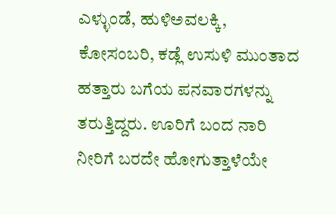ಎಳ್ಳುಂಡೆ, ಹುಳಿಅವಲಕ್ಕಿ, ಕೋಸಂಬರಿ, ಕಡ್ಲೆ ಉಸುಳಿ ಮುಂತಾದ ಹತ್ತಾರು ಬಗೆಯ ಪನವಾರಗಳನ್ನು ತರುತ್ತಿದ್ದರು. ಊರಿಗೆ ಬಂದ ನಾರಿ ನೀರಿಗೆ ಬರದೇ ಹೋಗುತ್ತಾಳೆಯೇ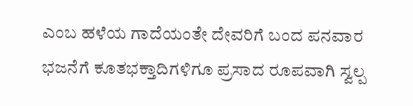ಎಂಬ ಹಳೆಯ ಗಾದೆಯಂತೇ ದೇವರಿಗೆ ಬಂದ ಪನವಾರ ಭಜನೆಗೆ ಕೂತಭಕ್ತಾದಿಗಳಿಗೂ ಪ್ರಸಾದ ರೂಪವಾಗಿ ಸ್ವಲ್ಪ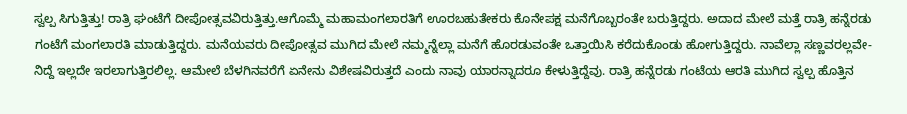ಸ್ವಲ್ಪ ಸಿಗುತ್ತಿತ್ತು! ರಾತ್ರಿ ಘಂಟೆಗೆ ದೀಪೋತ್ಸವವಿರುತ್ತಿತ್ತು.ಆಗೊಮ್ಮೆ ಮಹಾಮಂಗಲಾರತಿಗೆ ಊರಬಹುತೇಕರು ಕೊನೇಪಕ್ಷ ಮನೆಗೊಬ್ಬರಂತೇ ಬರುತ್ತಿದ್ದರು. ಅದಾದ ಮೇಲೆ ಮತ್ತೆ ರಾತ್ರಿ ಹನ್ನೆರಡು ಗಂಟೆಗೆ ಮಂಗಲಾರತಿ ಮಾಡುತ್ತಿದ್ದರು. ಮನೆಯವರು ದೀಪೋತ್ಸವ ಮುಗಿದ ಮೇಲೆ ನಮ್ಮನ್ನೆಲ್ಲಾ ಮನೆಗೆ ಹೊರಡುವಂತೇ ಒತ್ತಾಯಿಸಿ ಕರೆದುಕೊಂಡು ಹೋಗುತ್ತಿದ್ದರು. ನಾವೆಲ್ಲಾ ಸಣ್ಣವರಲ್ಲವೇ-ನಿದ್ದೆ ಇಲ್ಲದೇ ಇರಲಾಗುತ್ತಿರಲಿಲ್ಲ. ಆಮೇಲೆ ಬೆಳಗಿನವರೆಗೆ ಏನೇನು ವಿಶೇಷವಿರುತ್ತದೆ ಎಂದು ನಾವು ಯಾರನ್ನಾದರೂ ಕೇಳುತ್ತಿದ್ದೆವು. ರಾತ್ರಿ ಹನ್ನೆರಡು ಗಂಟೆಯ ಆರತಿ ಮುಗಿದ ಸ್ವಲ್ಪ ಹೊತ್ತಿನ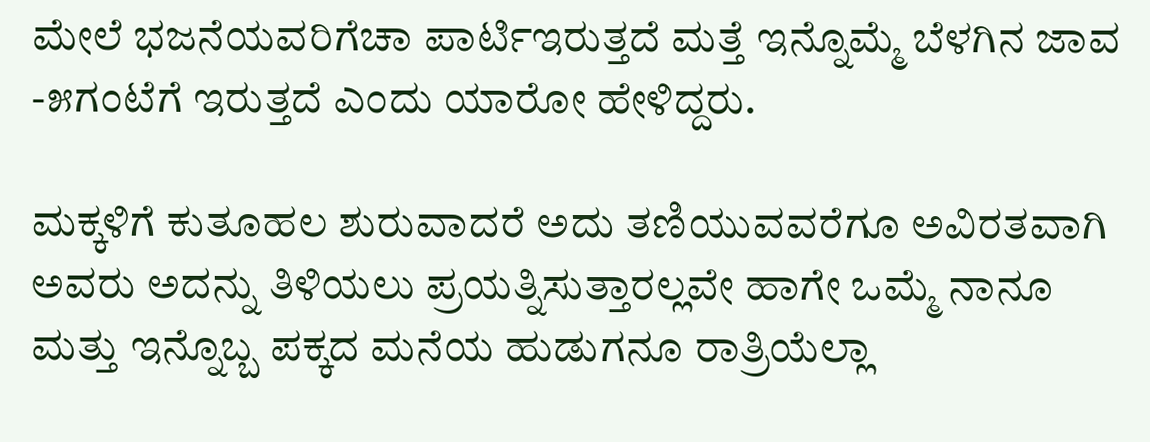ಮೇಲೆ ಭಜನೆಯವರಿಗೆಚಾ ಪಾರ್ಟಿಇರುತ್ತದೆ ಮತ್ತೆ ಇನ್ನೊಮ್ಮೆ ಬೆಳಗಿನ ಜಾವ -೫ಗಂಟೆಗೆ ಇರುತ್ತದೆ ಎಂದು ಯಾರೋ ಹೇಳಿದ್ದರು.

ಮಕ್ಕಳಿಗೆ ಕುತೂಹಲ ಶುರುವಾದರೆ ಅದು ತಣಿಯುವವರೆಗೂ ಅವಿರತವಾಗಿ ಅವರು ಅದನ್ನು ತಿಳಿಯಲು ಪ್ರಯತ್ನಿಸುತ್ತಾರಲ್ಲವೇ ಹಾಗೇ ಒಮ್ಮೆ ನಾನೂ ಮತ್ತು ಇನ್ನೊಬ್ಬ ಪಕ್ಕದ ಮನೆಯ ಹುಡುಗನೂ ರಾತ್ರಿಯೆಲ್ಲಾ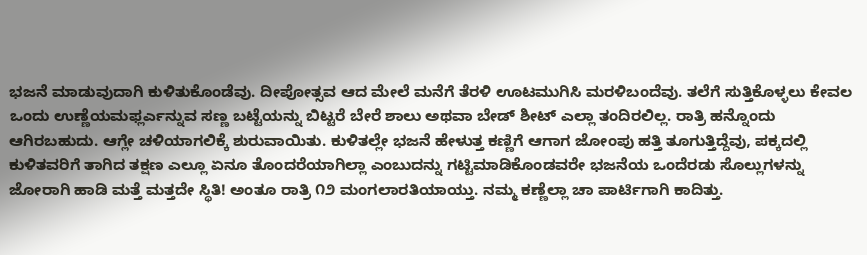ಭಜನೆ ಮಾಡುವುದಾಗಿ ಕುಳಿತುಕೊಂಡೆವು. ದೀಪೋತ್ಸವ ಆದ ಮೇಲೆ ಮನೆಗೆ ತೆರಳಿ ಊಟಮುಗಿಸಿ ಮರಳಿಬಂದೆವು. ತಲೆಗೆ ಸುತ್ತಿಕೊಳ್ಳಲು ಕೇವಲ ಒಂದು ಉಣ್ಣೆಯಮಫ್ಲರ್ಎನ್ನುವ ಸಣ್ಣ ಬಟ್ಟೆಯನ್ನು ಬಿಟ್ಟರೆ ಬೇರೆ ಶಾಲು ಅಥವಾ ಬೇಡ್ ಶೀಟ್ ಎಲ್ಲಾ ತಂದಿರಲಿಲ್ಲ. ರಾತ್ರಿ ಹನ್ನೊಂದು ಆಗಿರಬಹುದು. ಆಗ್ಲೇ ಚಳಿಯಾಗಲಿಕ್ಕೆ ಶುರುವಾಯಿತು. ಕುಳಿತಲ್ಲೇ ಭಜನೆ ಹೇಳುತ್ತ ಕಣ್ಣಿಗೆ ಆಗಾಗ ಜೋಂಪು ಹತ್ತಿ ತೂಗುತ್ತಿದ್ದೆವು, ಪಕ್ಕದಲ್ಲಿ ಕುಳಿತವರಿಗೆ ತಾಗಿದ ತಕ್ಷಣ ಎಲ್ಲೂ ಏನೂ ತೊಂದರೆಯಾಗಿಲ್ಲಾ ಎಂಬುದನ್ನು ಗಟ್ಟಿಮಾಡಿಕೊಂಡವರೇ ಭಜನೆಯ ಒಂದೆರಡು ಸೊಲ್ಲುಗಳನ್ನು ಜೋರಾಗಿ ಹಾಡಿ ಮತ್ತೆ ಮತ್ತದೇ ಸ್ಥಿತಿ! ಅಂತೂ ರಾತ್ರಿ ೧೨ ಮಂಗಲಾರತಿಯಾಯ್ತು. ನಮ್ಮ ಕಣ್ಣೆಲ್ಲಾ ಚಾ ಪಾರ್ಟಿಗಾಗಿ ಕಾದಿತ್ತು.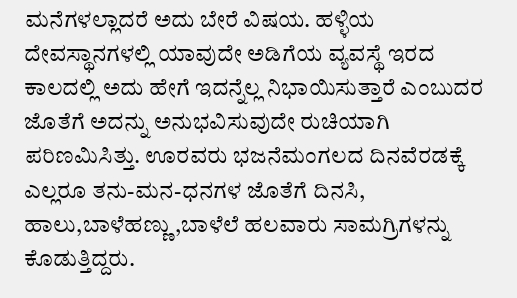ಮನೆಗಳಲ್ಲಾದರೆ ಅದು ಬೇರೆ ವಿಷಯ. ಹಳ್ಳಿಯ ದೇವಸ್ಥಾನಗಳಲ್ಲಿ ಯಾವುದೇ ಅಡಿಗೆಯ ವ್ಯವಸ್ಥೆ ಇರದ ಕಾಲದಲ್ಲಿ ಅದು ಹೇಗೆ ಇದನ್ನೆಲ್ಲ ನಿಭಾಯಿಸುತ್ತಾರೆ ಎಂಬುದರ ಜೊತೆಗೆ ಅದನ್ನು ಅನುಭವಿಸುವುದೇ ರುಚಿಯಾಗಿ ಪರಿಣಮಿಸಿತ್ತು. ಊರವರು ಭಜನೆಮಂಗಲದ ದಿನವೆರಡಕ್ಕೆ ಎಲ್ಲರೂ ತನು-ಮನ-ಧನಗಳ ಜೊತೆಗೆ ದಿನಸಿ, ಹಾಲು,ಬಾಳೆಹಣ್ಣು,ಬಾಳೆಲೆ ಹಲವಾರು ಸಾಮಗ್ರಿಗಳನ್ನು ಕೊಡುತ್ತಿದ್ದರು.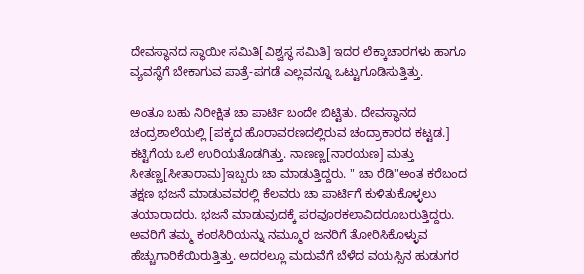ದೇವಸ್ಥಾನದ ಸ್ಥಾಯೀ ಸಮಿತಿ[ವಿಶ್ವಸ್ಥ ಸಮಿತಿ] ಇದರ ಲೆಕ್ಕಾಚಾರಗಳು ಹಾಗೂ ವ್ಯವಸ್ಥೆಗೆ ಬೇಕಾಗುವ ಪಾತ್ರೆ-ಪಗಡೆ ಎಲ್ಲವನ್ನೂ ಒಟ್ಟುಗೂಡಿಸುತ್ತಿತ್ತು.

ಅಂತೂ ಬಹು ನಿರೀಕ್ಷಿತ ಚಾ ಪಾರ್ಟಿ ಬಂದೇ ಬಿಟ್ಟಿತು. ದೇವಸ್ಥಾನದ ಚಂದ್ರಶಾಲೆಯಲ್ಲಿ [ಪಕ್ಕದ ಹೊರಾವರಣದಲ್ಲಿರುವ ಚಂದ್ರಾಕಾರದ ಕಟ್ಟಡ.] ಕಟ್ಟಿಗೆಯ ಒಲೆ ಉರಿಯತೊಡಗಿತ್ತು. ನಾಣಣ್ಣ[ನಾರಯಣ] ಮತ್ತು ಸೀತಣ್ಣ[ಸೀತಾರಾಮ]ಇಬ್ಬರು ಚಾ ಮಾಡುತ್ತಿದ್ದರು. " ಚಾ ರೆಡಿ"ಅಂತ ಕರೆಬಂದ ತಕ್ಷಣ ಭಜನೆ ಮಾಡುವವರಲ್ಲಿ ಕೆಲವರು ಚಾ ಪಾರ್ಟಿಗೆ ಕುಳಿತುಕೊಳ್ಳಲು ತಯಾರಾದರು. ಭಜನೆ ಮಾಡುವುದಕ್ಕೆ ಪರವೂರಕಲಾವಿದರೂಬರುತ್ತಿದ್ದರು. ಅವರಿಗೆ ತಮ್ಮ ಕಂಠಸಿರಿಯನ್ನು ನಮ್ಮೂರ ಜನರಿಗೆ ತೋರಿಸಿಕೊಳ್ಳುವ ಹೆಚ್ಚುಗಾರಿಕೆಯಿರುತ್ತಿತ್ತು. ಅದರಲ್ಲೂ ಮದುವೆಗೆ ಬೆಳೆದ ವಯಸ್ಸಿನ ಹುಡುಗರ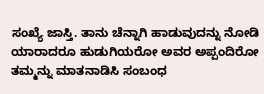ಸಂಖ್ಯೆ ಜಾಸ್ತಿ. ತಾನು ಚೆನ್ನಾಗಿ ಹಾಡುವುದನ್ನು ನೋಡಿ ಯಾರಾದರೂ ಹುಡುಗಿಯರೋ ಅವರ ಅಪ್ಪಂದಿರೋ ತಮ್ಮನ್ನು ಮಾತನಾಡಿಸಿ ಸಂಬಂಧ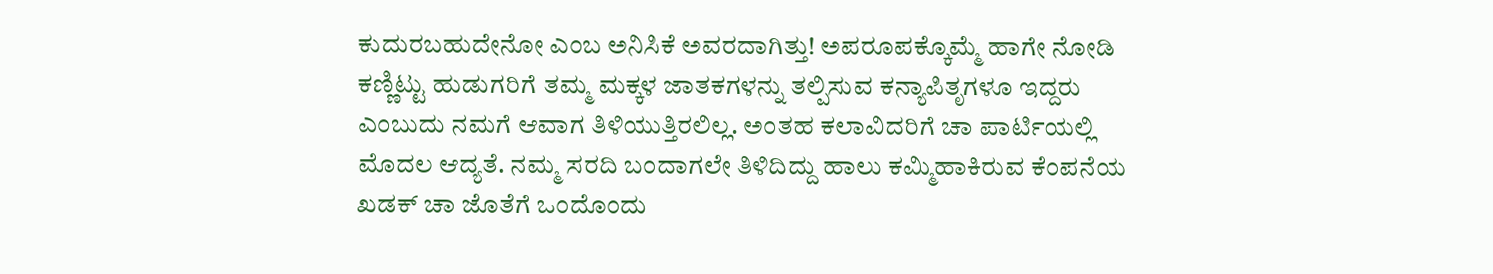ಕುದುರಬಹುದೇನೋ ಎಂಬ ಅನಿಸಿಕೆ ಅವರದಾಗಿತ್ತು! ಅಪರೂಪಕ್ಕೊಮ್ಮೆ ಹಾಗೇ ನೋಡಿ ಕಣ್ಣಿಟ್ಟು ಹುಡುಗರಿಗೆ ತಮ್ಮ ಮಕ್ಕಳ ಜಾತಕಗಳನ್ನು ತಲ್ಪಿಸುವ ಕನ್ಯಾಪಿತೃಗಳೂ ಇದ್ದರು ಎಂಬುದು ನಮಗೆ ಆವಾಗ ತಿಳಿಯುತ್ತಿರಲಿಲ್ಲ. ಅಂತಹ ಕಲಾವಿದರಿಗೆ ಚಾ ಪಾರ್ಟಿಯಲ್ಲಿ ಮೊದಲ ಆದ್ಯತೆ. ನಮ್ಮ ಸರದಿ ಬಂದಾಗಲೇ ತಿಳಿದಿದ್ದು ಹಾಲು ಕಮ್ಮಿಹಾಕಿರುವ ಕೆಂಪನೆಯ ಖಡಕ್ ಚಾ ಜೊತೆಗೆ ಒಂದೊಂದು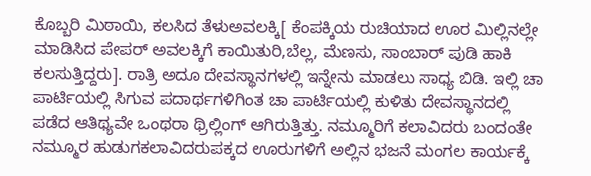ಕೊಬ್ಬರಿ ಮಿಠಾಯಿ, ಕಲಸಿದ ತೆಳುಅವಲಕ್ಕಿ[ ಕೆಂಪಕ್ಕಿಯ ರುಚಿಯಾದ ಊರ ಮಿಲ್ಲಿನಲ್ಲೇ ಮಾಡಿಸಿದ ಪೇಪರ್ ಅವಲಕ್ಕಿಗೆ ಕಾಯಿತುರಿ,ಬೆಲ್ಲ, ಮೆಣಸು, ಸಾಂಬಾರ್ ಪುಡಿ ಹಾಕಿ ಕಲಸುತ್ತಿದ್ದರು]. ರಾತ್ರಿ ಅದೂ ದೇವಸ್ಥಾನಗಳಲ್ಲಿ ಇನ್ನೇನು ಮಾಡಲು ಸಾಧ್ಯ ಬಿಡಿ. ಇಲ್ಲಿ ಚಾ ಪಾರ್ಟಿಯಲ್ಲಿ ಸಿಗುವ ಪದಾರ್ಥಗಳಿಗಿಂತ ಚಾ ಪಾರ್ಟಿಯಲ್ಲಿ ಕುಳಿತು ದೇವಸ್ಥಾನದಲ್ಲಿ ಪಡೆದ ಆತಿಥ್ಯವೇ ಒಂಥರಾ ಥ್ರಿಲ್ಲಿಂಗ್ ಆಗಿರುತ್ತಿತ್ತು. ನಮ್ಮೂರಿಗೆ ಕಲಾವಿದರು ಬಂದಂತೇ ನಮ್ಮೂರ ಹುಡುಗಕಲಾವಿದರುಪಕ್ಕದ ಊರುಗಳಿಗೆ ಅಲ್ಲಿನ ಭಜನೆ ಮಂಗಲ ಕಾರ್ಯಕ್ಕೆ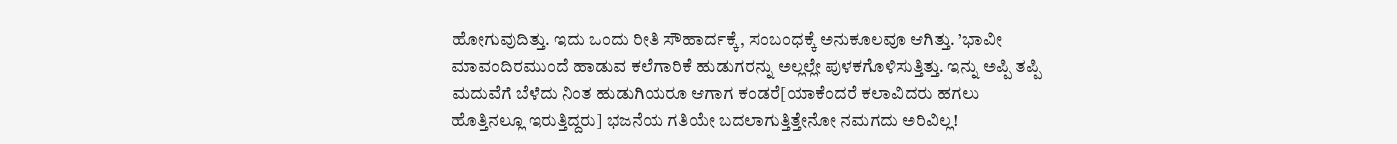ಹೋಗುವುದಿತ್ತು. ಇದು ಒಂದು ರೀತಿ ಸೌಹಾರ್ದಕ್ಕೆ, ಸಂಬಂಧಕ್ಕೆ ಅನುಕೂಲವೂ ಆಗಿತ್ತು. ’ಭಾವೀ ಮಾವಂದಿರಮುಂದೆ ಹಾಡುವ ಕಲೆಗಾರಿಕೆ ಹುಡುಗರನ್ನು ಅಲ್ಲಲ್ಲೇ ಪುಳಕಗೊಳಿಸುತ್ತಿತ್ತು. ಇನ್ನು ಅಪ್ಪಿ ತಪ್ಪಿ ಮದುವೆಗೆ ಬೆಳೆದು ನಿಂತ ಹುಡುಗಿಯರೂ ಆಗಾಗ ಕಂಡರೆ[ಯಾಕೆಂದರೆ ಕಲಾವಿದರು ಹಗಲು ಹೊತ್ತಿನಲ್ಲೂ ಇರುತ್ತಿದ್ದರು] ಭಜನೆಯ ಗತಿಯೇ ಬದಲಾಗುತ್ತಿತ್ತೇನೋ ನಮಗದು ಅರಿವಿಲ್ಲ!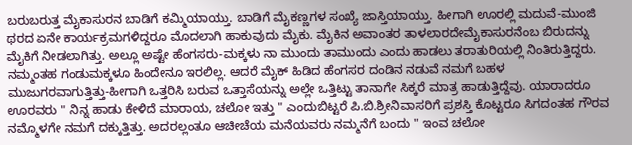ಬರುಬರುತ್ತ ಮೈಕಾಸುರನ ಬಾಡಿಗೆ ಕಮ್ಮಿಯಾಯ್ತು. ಬಾಡಿಗೆ ಮೈಕಣ್ಣಗಳ ಸಂಖ್ಯೆ ಜಾಸ್ತಿಯಾಯ್ತು. ಹೀಗಾಗಿ ಊರಲ್ಲಿ ಮದುವೆ-ಮುಂಜಿ ಥರದ ಏನೇ ಕಾರ್ಯಕ್ರಮಗಳಿದ್ದರೂ ಮೊದಲಾಗಿ ಹಾಕುವುದು ಮೈಕು. ಮೈಕಿನ ಅವಾಂತರ ತಾಳಲಾರದೇಮೈಕಾಸುರನೆಂಬ ಬಿರುದನ್ನು ಮೈಕಿಗೆ ನೀಡಲಾಗಿತ್ತು. ಅಲ್ಲೂ ಅಷ್ಟೇ ಹೆಂಗಸರು-ಮಕ್ಕಳು ನಾ ಮುಂದು ತಾಮುಂದು ಎಂದು ಹಾಡಲು ತರಾತುರಿಯಲ್ಲಿ ನಿಂತಿರುತ್ತಿದ್ದರು. ನಮ್ಮಂತಹ ಗಂಡುಮಕ್ಕಳೂ ಹಿಂದೇನೂ ಇರಲಿಲ್ಲ. ಆದರೆ ಮೈಕ್ ಹಿಡಿದ ಹೆಂಗಸರ ದಂಡಿನ ನಡುವೆ ನಮಗೆ ಬಹಳ ಮುಜುಗರವಾಗುತ್ತಿತ್ತು-ಹೀಗಾಗಿ ಒತ್ತರಿಸಿ ಬರುವ ಒತ್ತಾಸೆಯನ್ನು ಅಲ್ಲೇ ಒತ್ತಿಟ್ಟು ತಾನಾಗೇ ಸಿಕ್ಕರೆ ಮಾತ್ರ ಹಾಡುತ್ತಿದ್ದೆವು. ಯಾರಾದರೂ ಊರವರು " ನಿನ್ನ ಹಾಡು ಕೇಳಿದೆ ಮಾರಾಯ, ಚಲೋ ಇತ್ತು " ಎಂದುಬಿಟ್ಟರೆ ಪಿ.ಬಿ.ಶ್ರೀನಿವಾಸರಿಗೆ ಪ್ರಶಸ್ತಿ ಕೊಟ್ಟರೂ ಸಿಗದಂತಹ ಗೌರವ ನಮ್ಮೊಳಗೇ ನಮಗೆ ದಕ್ಕುತ್ತಿತ್ತು. ಅದರಲ್ಲಂತೂ ಆಚೀಚೆಯ ಮನೆಯವರು ನಮ್ಮನೆಗೆ ಬಂದು " ಇಂವ ಚಲೋ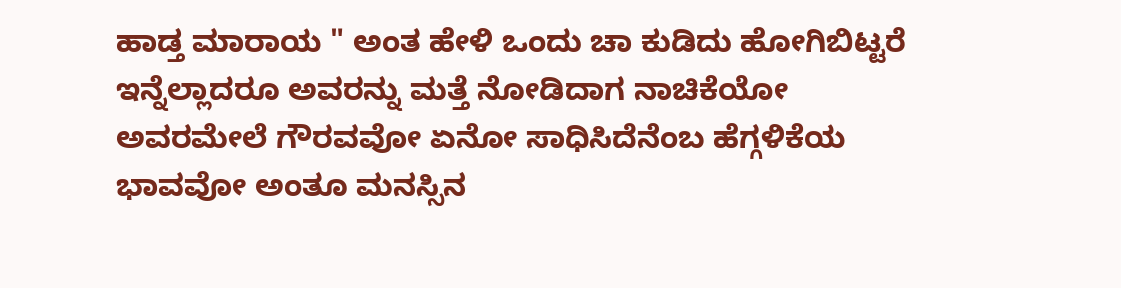ಹಾಡ್ತ ಮಾರಾಯ " ಅಂತ ಹೇಳಿ ಒಂದು ಚಾ ಕುಡಿದು ಹೋಗಿಬಿಟ್ಟರೆ ಇನ್ನೆಲ್ಲಾದರೂ ಅವರನ್ನು ಮತ್ತೆ ನೋಡಿದಾಗ ನಾಚಿಕೆಯೋ ಅವರಮೇಲೆ ಗೌರವವೋ ಏನೋ ಸಾಧಿಸಿದೆನೆಂಬ ಹೆಗ್ಗಳಿಕೆಯ ಭಾವವೋ ಅಂತೂ ಮನಸ್ಸಿನ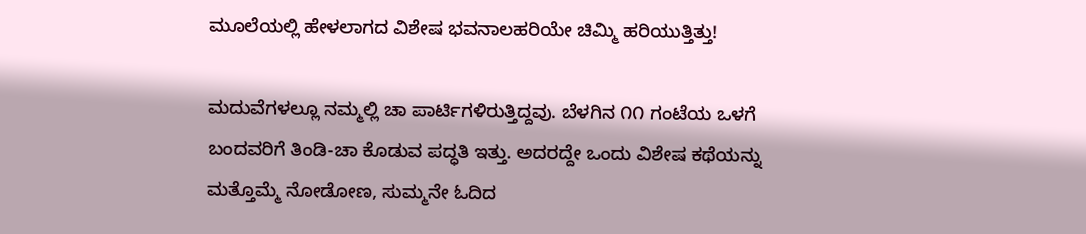ಮೂಲೆಯಲ್ಲಿ ಹೇಳಲಾಗದ ವಿಶೇಷ ಭವನಾಲಹರಿಯೇ ಚಿಮ್ಮಿ ಹರಿಯುತ್ತಿತ್ತು!

ಮದುವೆಗಳಲ್ಲೂ ನಮ್ಮಲ್ಲಿ ಚಾ ಪಾರ್ಟಿಗಳಿರುತ್ತಿದ್ದವು. ಬೆಳಗಿನ ೧೧ ಗಂಟೆಯ ಒಳಗೆ ಬಂದವರಿಗೆ ತಿಂಡಿ-ಚಾ ಕೊಡುವ ಪದ್ಧತಿ ಇತ್ತು. ಅದರದ್ದೇ ಒಂದು ವಿಶೇಷ ಕಥೆಯನ್ನು ಮತ್ತೊಮ್ಮೆ ನೋಡೋಣ, ಸುಮ್ಮನೇ ಓದಿದ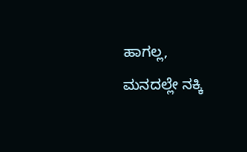ಹಾಗಲ್ಲ, ಮನದಲ್ಲೇ ನಕ್ಕಿ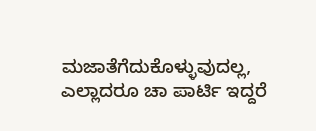ಮಜಾತೆಗೆದುಕೊಳ್ಳುವುದಲ್ಲ, ಎಲ್ಲಾದರೂ ಚಾ ಪಾರ್ಟಿ ಇದ್ದರೆ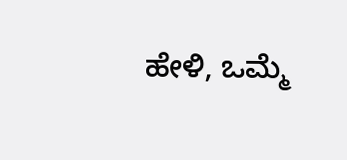ಹೇಳಿ, ಒಮ್ಮೆ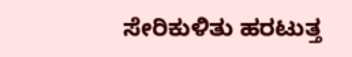ಸೇರಿಕುಳಿತು ಹರಟುತ್ತ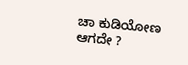ಚಾ ಕುಡಿಯೋಣ ಆಗದೇ ?